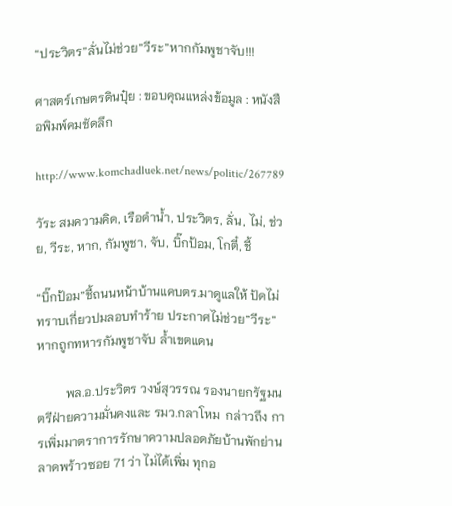“ประวิตร”ลั่นไม่ช่วย”วีระ”หากกัมพูชาจับ!!!

ศาสตร์เกษตรดินปุ๋ย : ขอบคุณแหล่งข้อมูล : หนังสือพิมพ์คมชัดลึก

http://www.komchadluek.net/news/politic/267789

วัระ สมความคิด, เรือดำน้ำ, ประวิตร, ลั่น, ไม่, ช่วย, วีระ, หาก, กัมพูชา, จับ, บิ๊กป้อม, โกตี๋, ชี้

“บิ๊กป้อม”ชี้ถนนหน้าบ้านแคบตร.มาดูแลให้ ปัดไม่ทราบเกี่ยวปมลอบทำร้าย ประกาศไม่ช่วย”วีระ”หากถูกทหารกัมพูชาจับ ล้ำเขตแดน

         พล.อ.ประวิตร วงษ์สุวรรณ รองนายกรัฐมนตรีฝ่ายความมั่นคงและ รมว.กลาโหม  กล่าวถึง การเพิ่มมาตราการรักษาความปลอดภัยบ้านพักย่านลาดพร้าวซอย 71 ว่า ไม่ได้เพิ่ม ทุกอ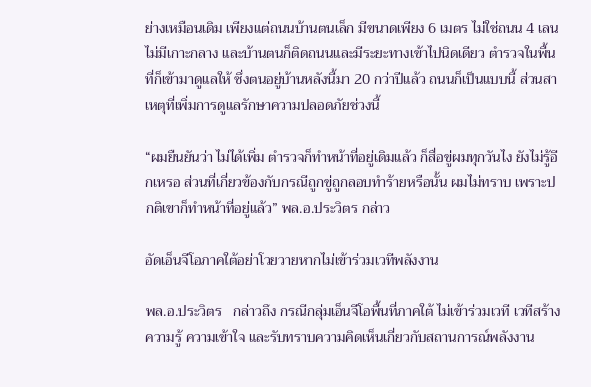ย่างเหมือนเดิม เพียงแต่ถนนบ้านตนเล็ก มีขนาดเพียง 6 เมตร ไม่ใช่ถนน 4 เลน ไม่มีเกาะกลาง และบ้านตนก็ติดถนนและมีระยะทางเข้าไปนิดเดียว ตำรวจในพื้นที่ก็เข้ามาดูแลให้ ซึ่งตนอยู่บ้านหลังนี้มา 20 กว่าปีแล้ว ถนนก็เป็นแบบนี้ ส่วนสาเหตุที่เพิ่มการดูแลรักษาความปลอดภัยช่วงนี้

“ผมยืนยันว่า ไม่ได้เพิ่ม ตำรวจก็ทำหน้าที่อยู่เดิมแล้ว ก็สื่อขู่ผมทุกวันไง ยังไม่รู้อีกเหรอ ส่วนที่เกี่ยวข้องกับกรณีถูกขู่ถูกลอบทำร้ายหรือนั้น ผมไม่ทราบ เพราะปกติเขาก็ทำหน้าที่อยู่แล้ว” พล.อ.ประวิตร กล่าว

อัดเอ็นจีโอภาคใต้อย่าโวยวายหากไม่เข้าร่วมเวทีพลังงาน

พล.อ.ประวิตร   กล่าวถึง กรณีกลุ่มเอ็นจีโอพื้นที่ภาคใต้ ไม่เข้าร่วมเวที เวทีสร้างความรู้ ความเข้าใจ และรับทราบความคิดเห็นเกี่ยวกับสถานการณ์พลังงาน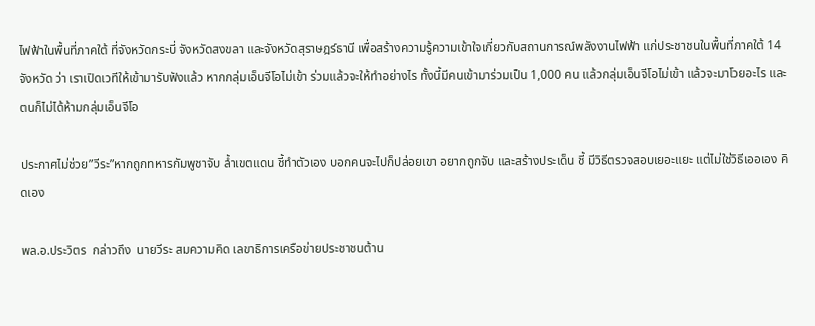ไฟฟ้าในพื้นที่ภาคใต้ ที่จังหวัดกระบี่ จังหวัดสงขลา และจังหวัดสุราษฎร์ธานี เพื่อสร้างความรู้ความเข้าใจเกี่ยวกับสถานการณ์พลังงานไฟฟ้า แก่ประชาชนในพื้นที่ภาคใต้ 14 จังหวัด ว่า เราเปิดเวทีให้เข้ามารับฟังแล้ว หากกลุ่มเอ็นจีโอไม่เข้า ร่วมแล้วจะให้ทำอย่างไร ทั้งนี้มีคนเข้ามาร่วมเป็น 1,000 คน แล้วกลุ่มเอ็นจีโอไม่เข้า แล้วจะมาโวยอะไร และตนก็ไม่ได้ห้ามกลุ่มเอ็นจีโอ

ประกาศไม่ช่วย”วีระ”หากถูกทหารกัมพูชาจับ ล้ำเขตแดน ชี้ทำตัวเอง บอกคนจะไปก็ปล่อยเขา อยากถูกจับ และสร้างประเด็น ชี้ มีวิธีตรวจสอบเยอะแยะ แต่ไม่ใช่วิธีเออเอง คิดเอง

พล.อ.ประวิตร  กล่าวถึง  นายวีระ สมความคิด เลขาธิการเครือข่ายประชาชนต้าน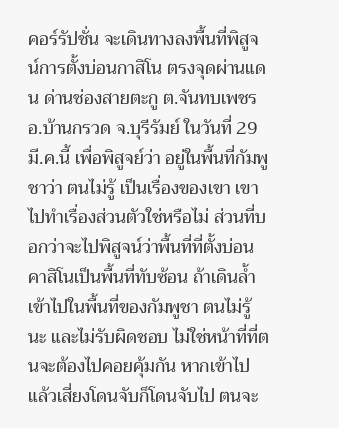คอร์รัปชั่น จะเดินทางลงพื้นที่พิสูจน์การตั้งบ่อนกาสิโน ตรงจุดผ่านแดน ด่านช่องสายตะกู ต.จันทบเพชร อ.บ้านกรวด จ.บุรีรัมย์ ในวันที่ 29 มี.ค.นี้ เพื่อพิสูจย์ว่า อยู่ในพื้นที่กัมพูชาว่า ตนไม่รู้ เป็นเรื่องของเขา เขาไปทำเรื่องส่วนตัวใช่หรือไม่ ส่วนที่บอกว่าจะไปพิสูจน์ว่าพื้นที่ที่ตั้งบ่อนคาสิโนเป็นพื้นที่ทับซ้อน ถ้าเดินล้ำเข้าไปในพื้นที่ของกัมพูชา ตนไม่รู้นะ และไม่รับผิดชอบ ไม่ใช่หน้าที่ที่ตนจะต้องไปคอยคุ้มกัน หากเข้าไปแล้วเสี่ยงโดนจับก็โดนจับไป ตนจะ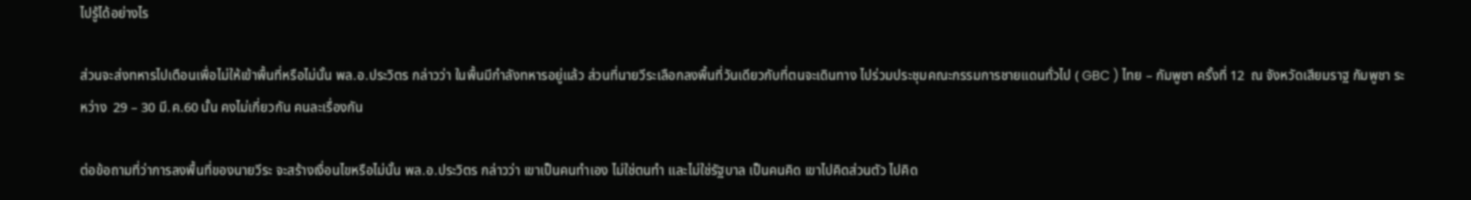ไปรู้ได้อย่างไร

ส่วนจะส่งทหารไปเตือนเพื่อไม่ให้เข้าพื้นที่หรือไม่นั้น พล.อ.ประวิตร กล่าวว่า ในพื้นมีกำลังทหารอยู่แล้ว ส่วนที่นายวีระเลือกลงพื้นที่วันเดียวกับที่ตนจะเดินทาง ไปร่วมประชุมคณะกรรมการชายแดนทั่วไป ( GBC ) ไทย – กัมพูชา ครั้งที่ 12  ณ จังหวัดเสียมราฐ กัมพูชา ระหว่าง  29 – 30 มี.ค.60 นั้น คงไม่เกี่ยวกัน คนละเรื่องกัน

ต่อข้อถามที่ว่าการลงพื้นที่ของนายวีระ จะสร้างเงื่อนไขหรือไม่นั้น พล.อ.ประวิตร กล่าวว่า เขาเป็นคนทำเอง ไม่ใช่ตนทำ และไม่ใช่รัฐบาล เป็นคนคิด เขาไปคิดส่วนตัว ไปคิด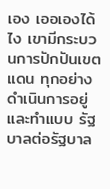เอง เออเองได้ไง เขามีกระบวนการปักปันเขตแดน ทุกอย่างดำเนินการอยู่ และทำแบบ รัฐบาลต่อรัฐบาล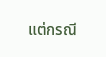แต่กรณี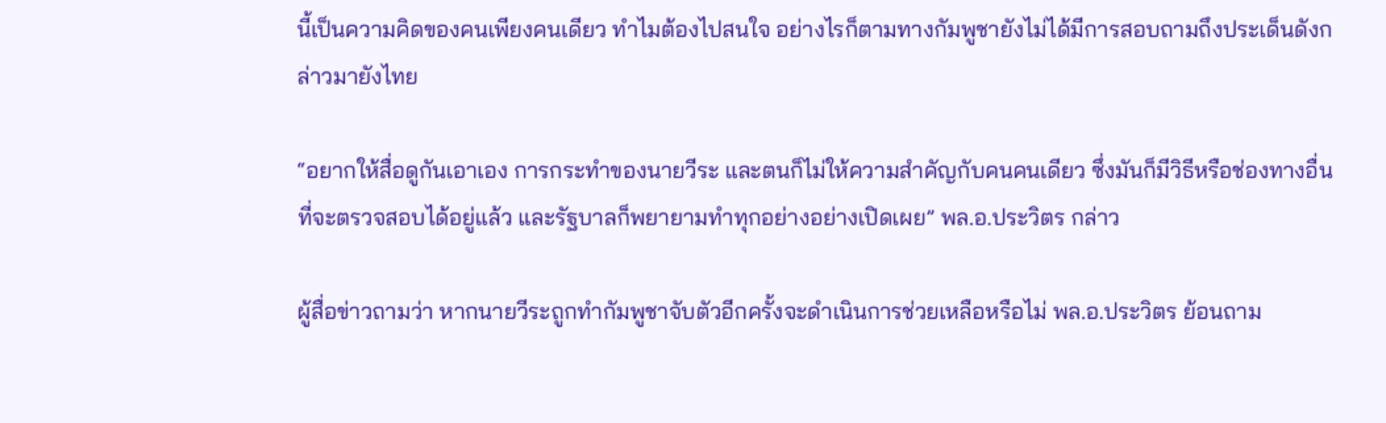นี้เป็นความคิดของคนเพียงคนเดียว ทำไมต้องไปสนใจ อย่างไรก็ตามทางกัมพูชายังไม่ได้มีการสอบถามถึงประเด็นดังกล่าวมายังไทย

“อยากให้สื่อดูกันเอาเอง การกระทำของนายวีระ และตนก็ไม่ให้ความสำคัญกับคนคนเดียว ซึ่งมันก็มีวิธีหรือช่องทางอื่นที่จะตรวจสอบได้อยู่แล้ว และรัฐบาลก็พยายามทำทุกอย่างอย่างเปิดเผย” พล.อ.ประวิตร กล่าว

ผู้สื่อข่าวถามว่า หากนายวีระถูกทำกัมพูชาจับตัวอีกครั้งจะดำเนินการช่วยเหลือหรือไม่ พล.อ.ประวิตร ย้อนถาม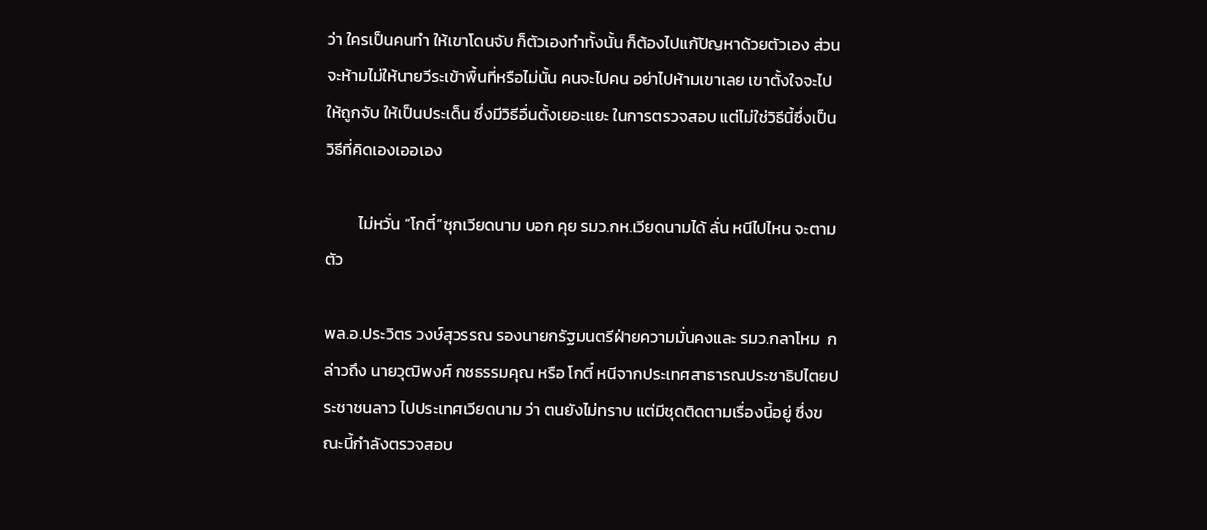ว่า ใครเป็นคนทำ ให้เขาโดนจับ ก็ตัวเองทำทั้งนั้น ก็ต้องไปแก้ปัญหาด้วยตัวเอง ส่วนจะห้ามไม่ให้นายวีระเข้าพื้นที่หรือไม่นั้น คนจะไปคน อย่าไปห้ามเขาเลย เขาตั้งใจจะไป ให้ถูกจับ ให้เป็นประเด็น ซึ่งมีวิธีอื่นตั้งเยอะแยะ ในการตรวจสอบ แต่ไม่ใช่วิธีนี้ซึ่งเป็นวิธีที่คิดเองเออเอง

         ไม่หวั่น “โกตี๋”ซุกเวียดนาม บอก คุย รมว.กห.เวียดนามได้ ลั่น หนีไปไหน จะตามตัว

พล.อ.ประวิตร วงษ์สุวรรณ รองนายกรัฐมนตรีฝ่ายความมั่นคงและ รมว.กลาโหม  กล่าวถึง นายวุฒิพงศ์ กชธรรมคุณ หรือ โกตี๋ หนีจากประเทศสาธารณประชาธิปไตยประชาชนลาว ไปประเทศเวียดนาม ว่า ตนยังไม่ทราบ แต่มีชุดติดตามเรื่องนี้อยู่ ซึ่งขณะนี้กำลังตรวจสอบ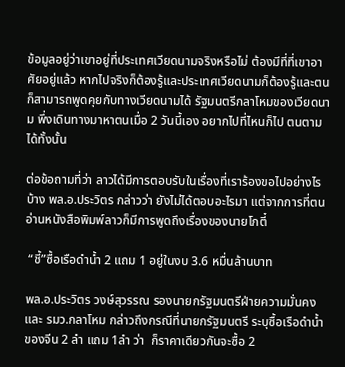ข้อมูลอยู่ว่าเขาอยู่ที่ประเทศเวียดนามจริงหรือไม่ ต้องมีที่ที่เขาอาศัยอยู่แล้ว หากไปจริงก็ต้องรู้และประเทศเวียดนามก็ต้องรู้และตนก็สามารถพูดคุยกับทางเวียดนามได้ รัฐมนตรีกลาโหมของเวียดนาม พึ่งเดินทางมาหาตนเมื่อ 2 วันนี้เอง อยากไปที่ไหนก็ไป ตนตามได้ทั้งนั้น

ต่อข้อถามที่ว่า ลาวได้มีการตอบรับในเรื่องที่เราร้องขอไปอย่างไรบ้าง พล.อ.ประวิตร กล่าวว่า ยังไม่ได้ตอบอะไรมา แต่จากการที่ตนอ่านหนังสือพิมพ์ลาวก็มีการพูดถึงเรื่องของนายโกตี๋

 “ชี้”ซื้อเรือดำน้ำ 2 แถม 1 อยู่ในงบ 3.6 หมื่นล้านบาท

พล.อ.ประวิตร วงษ์สุวรรณ รองนายกรัฐมนตรีฝ่ายความมั่นคงและ รมว.กลาโหม กล่าวถึงกรณีที่นายกรัฐมนตรี ระบุซื้อเรือดำน้ำของจีน 2 ลำ แถม 1ลำ ว่า  ก็ราคาเดียวกันจะซื้อ 2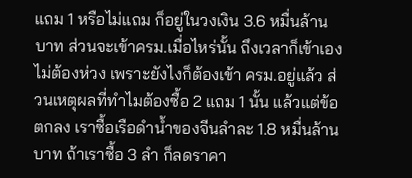แถม 1 หรือไม่แถม ก็อยู่ในวงเงิน 3.6 หมื่นล้านบาท ส่วนจะเข้าครม.เมื่อไหร่นั้น ถึงเวลาก็เข้าเองไม่ต้องห่วง เพราะยังไงก็ต้องเข้า ครม.อยู่แล้ว ส่วนเหตุผลที่ทำไมต้องซื้อ 2 แถม 1 นั้น แล้วแต่ข้อตกลง เราซื้อเรือดำน้ำของจีนลำละ 1.8 หมื่นล้านบาท ถ้าเราซื้อ 3 ลำ ก็ลดราคา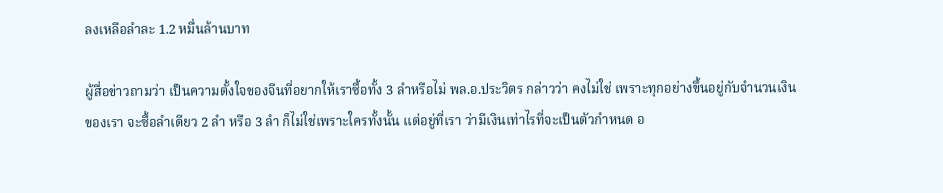ลงเหลือลำละ 1.2 หมื่นล้านบาท

ผู้สื่อข่าวถามว่า เป็นความตั้งใจของจีนที่อยากให้เราซื้อทั้ง 3 ลำหรือไม่ พล.อ.ประวิตร กล่าวว่า คงไม่ใช่ เพราะทุกอย่างขึ้นอยู่กับจำนวนเงินของเรา จะซื้อลำเดียว 2 ลำ หรือ 3 ลำ ก็ไม่ใช่เพราะใครทั้งนั้น แต่อยู่ที่เรา ว่ามีเงินเท่าไรที่จะเป็นตัวกำหนด อ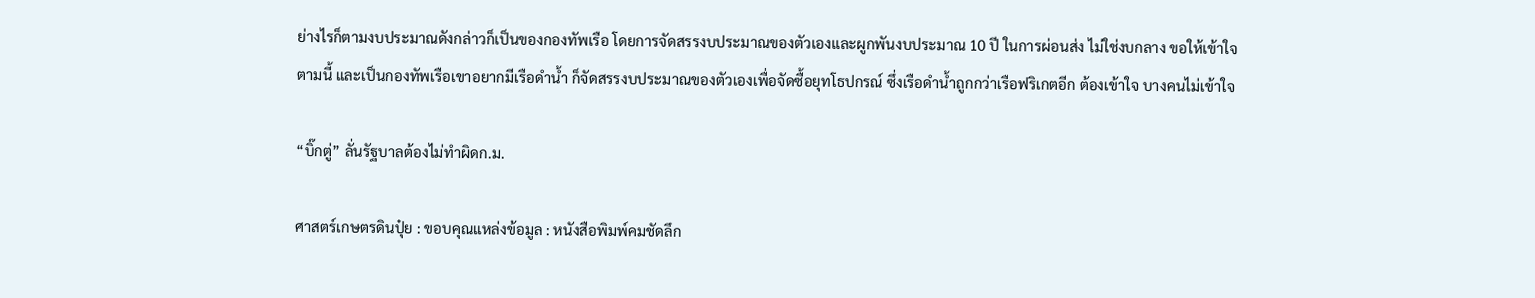ย่างไรก็ตามงบประมาณดังกล่าวก็เป็นของกองทัพเรือ โดยการจัดสรรงบประมาณของตัวเองและผูกพันงบประมาณ 10 ปี ในการผ่อนส่ง ไม่ใช่งบกลาง ขอให้เข้าใจตามนี้ และเป็นกองทัพเรือเขาอยากมีเรือดำน้ำ ก็จัดสรรงบประมาณของตัวเองเพื่อจัดซื้อยุทโธปกรณ์ ซึ่งเรือดำน้ำถูกกว่าเรือฟริเกตอีก ต้องเข้าใจ บางคนไม่เข้าใจ

“บิ๊กตู่” ลั่นรัฐบาลต้องไม่ทำผิดก.ม.

ศาสตร์เกษตรดินปุ๋ย : ขอบคุณแหล่งข้อมูล : หนังสือพิมพ์คมชัดลึก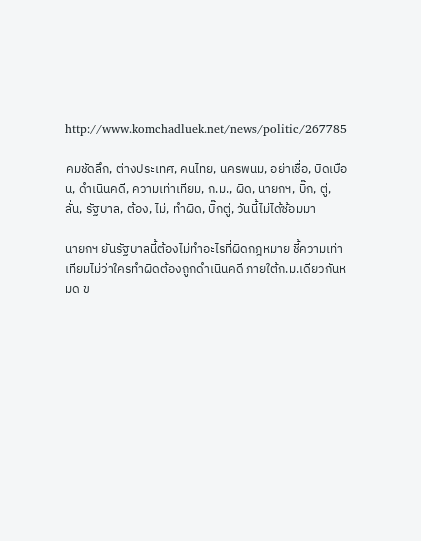http://www.komchadluek.net/news/politic/267785

คมชัดลึก, ต่างประเทศ, คนไทย, นครพนม, อย่าเชื่อ, บิดเบือน, ดำเนินคดี, ความเท่าเทียม, ก.ม., ผิด, นายกฯ, บิ๊ก, ตู่, ลั่น, รัฐบาล, ต้อง, ไม่, ทำผิด, บิ๊กตู่, วันนี้ไม่ได้ซ้อมมา

นายกฯ ยันรัฐบาลนี้ต้องไม่ทำอะไรที่ผิดกฎหมาย ชี้ความเท่าเทียมไม่ว่าใครทำผิดต้องถูกดำเนินคดี ภายใต้ก.ม.เดียวกันหมด ข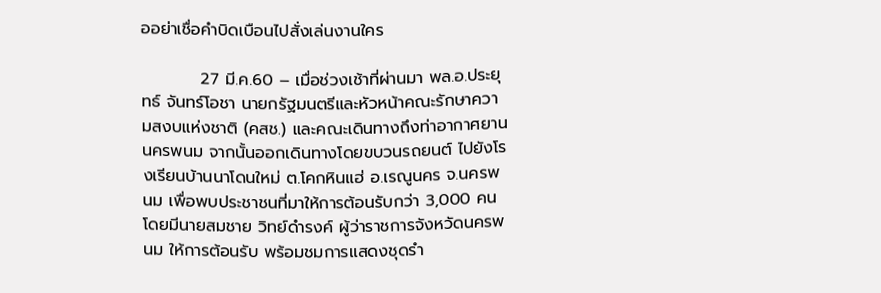ออย่าเชื่อคำบิดเบือนไปสั่งเล่นงานใคร

          27 มี.ค.60 – เมื่อช่วงเช้าที่ผ่านมา พล.อ.ประยุทธ์ จันทร์โอชา นายกรัฐมนตรีและหัวหน้าคณะรักษาความสงบแห่งชาติ (คสช.) และคณะเดินทางถึงท่าอากาศยานนครพนม จากนั้นออกเดินทางโดยขบวนรถยนต์ ไปยังโรงเรียนบ้านนาโดนใหม่ ต.โคกหินแฮ่ อ.เรณูนคร จ.นครพนม เพื่อพบประชาชนที่มาให้การต้อนรับกว่า 3,000 คน โดยมีนายสมชาย วิทย์ดำรงค์ ผู้ว่าราชการจังหวัดนครพนม ให้การต้อนรับ พร้อมชมการแสดงชุดรำ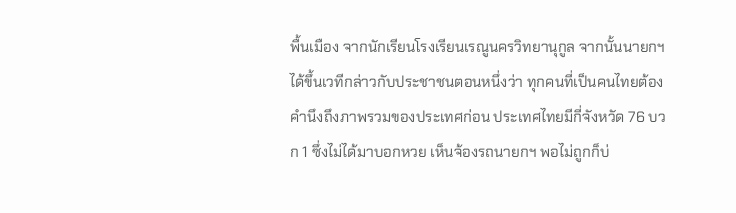พื้นเมือง จากนักเรียนโรงเรียนเรณูนครวิทยานุกูล จากนั้นนายกฯได้ขึ้นเวทีกล่าวกับประชาชนตอนหนึ่งว่า ทุกคนที่เป็นคนไทยต้องคำนึงถึงภาพรวมของประเทศก่อน ประเทศไทยมีกี่จังหวัด 76 บวก 1 ซึ่งไม่ได้มาบอกหวย เห็นจ้องรถนายกฯ พอไม่ถูกก็บ่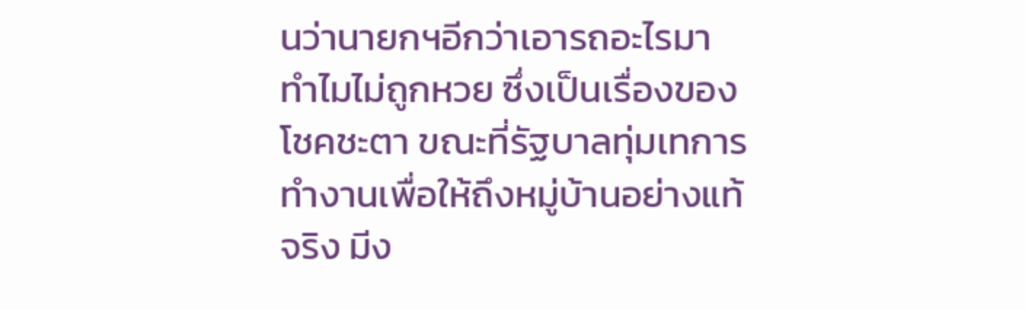นว่านายกฯอีกว่าเอารถอะไรมา ทำไมไม่ถูกหวย ซึ่งเป็นเรื่องของโชคชะตา ขณะที่รัฐบาลทุ่มเทการทำงานเพื่อให้ถึงหมู่บ้านอย่างแท้จริง มีง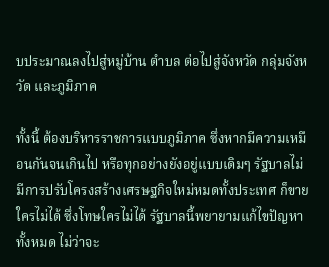บประมาณลงไปสู่หมู่บ้าน ตำบล ต่อไปสู่จังหวัด กลุ่มจังหวัด และภูมิภาค

ทั้งนี้ ต้องบริหารราชการแบบภูมิภาค ซึ่งหากมีความเหมือนกันจนเกินไป หรือทุกอย่างยังอยู่แบบเดิมๆ รัฐบาลไม่มีการปรับโครงสร้างเศรษฐกิจใหม่หมดทั้งประเทศ ก็ขายใครไม่ได้ ซึ่งโทษใครไม่ได้ รัฐบาลนี้พยายามแก้ไขปัญหาทั้งหมด ไม่ว่าจะ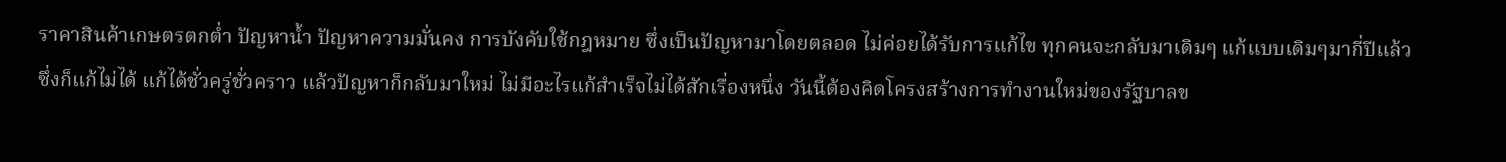ราคาสินค้าเกษตรตกต่ำ ปัญหาน้ำ ปัญหาความมั่นคง การบังคับใช้กฎหมาย ซึ่งเป็นปัญหามาโดยตลอด ไม่ค่อยได้รับการแก้ไข ทุกคนจะกลับมาเดิมๆ แก้แบบเดิมๆมากี่ปีแล้ว ซึ่งก็แก้ไม่ได้ แก้ได้ชั่วครู่ชั่วคราว แล้วปัญหาก็กลับมาใหม่ ไม่มีอะไรแก้สำเร็จไม่ได้สักเรื่องหนึ่ง วันนี้ต้องคิดโครงสร้างการทำงานใหม่ของรัฐบาลข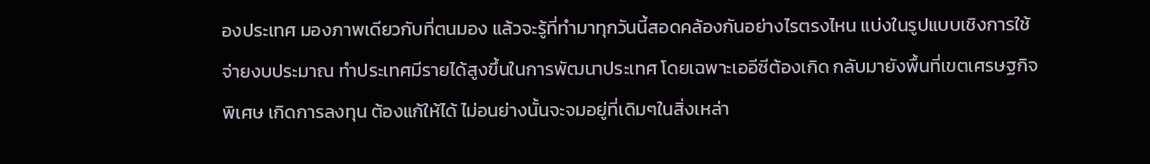องประเทศ มองภาพเดียวกับที่ตนมอง แล้วจะรู้ที่ทำมาทุกวันนี้สอดคล้องกันอย่างไรตรงไหน แบ่งในรูปแบบเชิงการใช้จ่ายงบประมาณ ทำประเทศมีรายได้สูงขึ้นในการพัฒนาประเทศ โดยเฉพาะเออีซีต้องเกิด กลับมายังพื้นที่เขตเศรษฐกิจพิเศษ เกิดการลงทุน ต้องแก้ให้ได้ ไม่อนย่างนั้นจะจมอยู่ที่เดิมๆในสิ่งเหล่า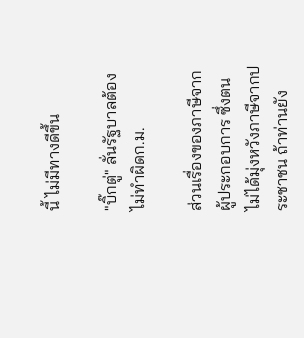นี้ ไม่มีทางดีขึ้น

"บิ๊กตู่" ลั่นรัฐบาลต้องไม่ทำผิดก.ม.

ส่วนเรื่องของภาษีจากผู้ประกอบการ ซึ่งตนไม่ได้มุ่งหวังภาษีจากประชาชน ถ้าท่านยัง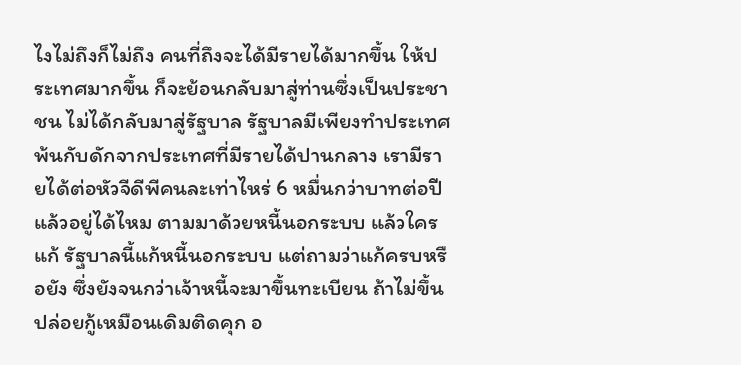ไงไม่ถึงก็ไม่ถึง คนที่ถึงจะได้มีรายได้มากขึ้น ให้ประเทศมากขึ้น ก็จะย้อนกลับมาสู่ท่านซึ่งเป็นประชาชน ไม่ได้กลับมาสู่รัฐบาล รัฐบาลมีเพียงทำประเทศพ้นกับดักจากประเทศที่มีรายได้ปานกลาง เรามีรายได้ต่อหัวจีดีพีคนละเท่าไหร่ 6 หมื่นกว่าบาทต่อปี แล้วอยู่ได้ไหม ตามมาด้วยหนี้นอกระบบ แล้วใครแก้ รัฐบาลนี้แก้หนี้นอกระบบ แต่ถามว่าแก้ครบหรือยัง ซึ่งยังจนกว่าเจ้าหนี้จะมาขึ้นทะเบียน ถ้าไม่ขึ้นปล่อยกู้เหมือนเดิมติดคุก อ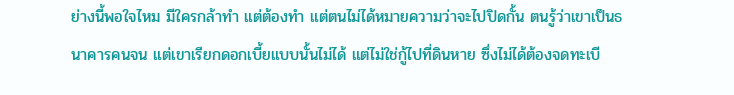ย่างนี้พอใจไหม มีใครกล้าทำ แต่ต้องทำ แต่ตนไม่ได้หมายความว่าจะไปปิดกั้น ตนรู้ว่าเขาเป็นธนาคารคนจน แต่เขาเรียกดอกเบี้ยแบบนั้นไม่ได้ แต่ไม่ใช่กู้ไปที่ดินหาย ซึ่งไม่ได้ต้องจดทะเบี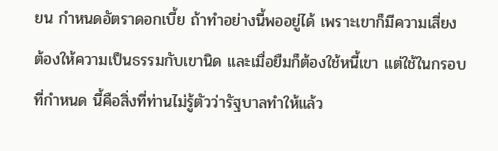ยน กำหนดอัตราดอกเบี้ย ถ้าทำอย่างนี้พออยู่ได้ เพราะเขาก็มีความเสี่ยง ต้องให้ความเป็นธรรมกับเขานิด และเมื่อยืมก็ต้องใช้หนี้เขา แต่ใช้ในกรอบที่กำหนด นี้คือสิ่งที่ท่านไม่รู้ตัวว่ารัฐบาลทำให้แล้ว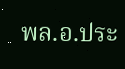พล.อ.ประ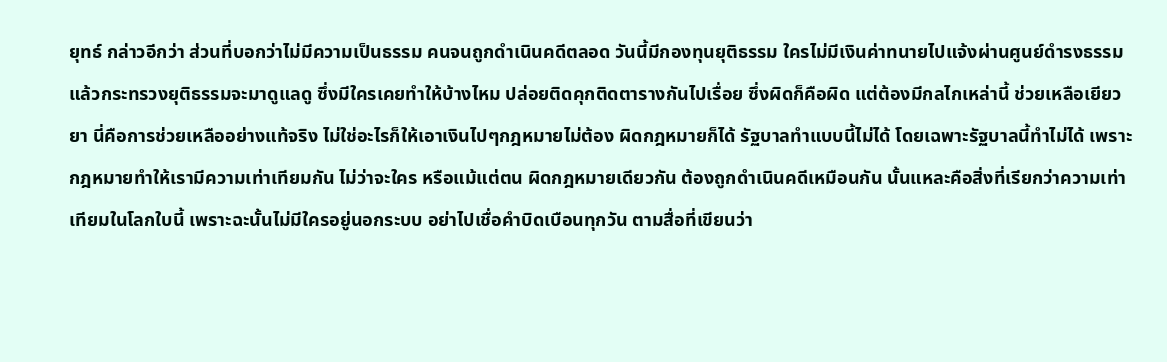ยุทธ์ กล่าวอีกว่า ส่วนที่บอกว่าไม่มีความเป็นธรรม คนจนถูกดำเนินคดีตลอด วันนี้มีกองทุนยุติธรรม ใครไม่มีเงินค่าทนายไปแจ้งผ่านศูนย์ดำรงธรรม แล้วกระทรวงยุติธรรมจะมาดูแลดู ซึ่งมีใครเคยทำให้บ้างไหม ปล่อยติดคุกติดตารางกันไปเรื่อย ซึ่งผิดก็คือผิด แต่ต้องมีกลไกเหล่านี้ ช่วยเหลือเยียวยา นี่คือการช่วยเหลืออย่างแท้จริง ไม่ใช่อะไรก็ให้เอาเงินไปๆกฎหมายไม่ต้อง ผิดกฎหมายก็ได้ รัฐบาลทำแบบนี้ไม่ได้ โดยเฉพาะรัฐบาลนี้ทำไม่ได้ เพราะกฎหมายทำให้เรามีความเท่าเทียมกัน ไม่ว่าจะใคร หรือแม้แต่ตน ผิดกฎหมายเดียวกัน ต้องถูกดำเนินคดีเหมือนกัน นั้นแหละคือสิ่งที่เรียกว่าความเท่าเทียมในโลกใบนี้ เพราะฉะนั้นไม่มีใครอยู่นอกระบบ อย่าไปเชื่อคำบิดเบือนทุกวัน ตามสื่อที่เขียนว่า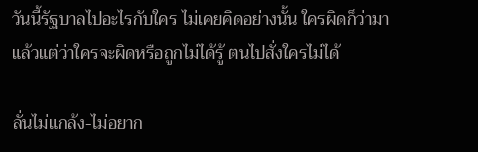วันนี้รัฐบาลไปอะไรกับใคร ไม่เคยคิดอย่างนั้น ใครผิดก็ว่ามา แล้วแต่ว่าใครจะผิดหรือถูกไม่ได้รู้ ตนไปสั่งใครไม่ได้

ลั่นไม่แกล้ง-ไม่อยาก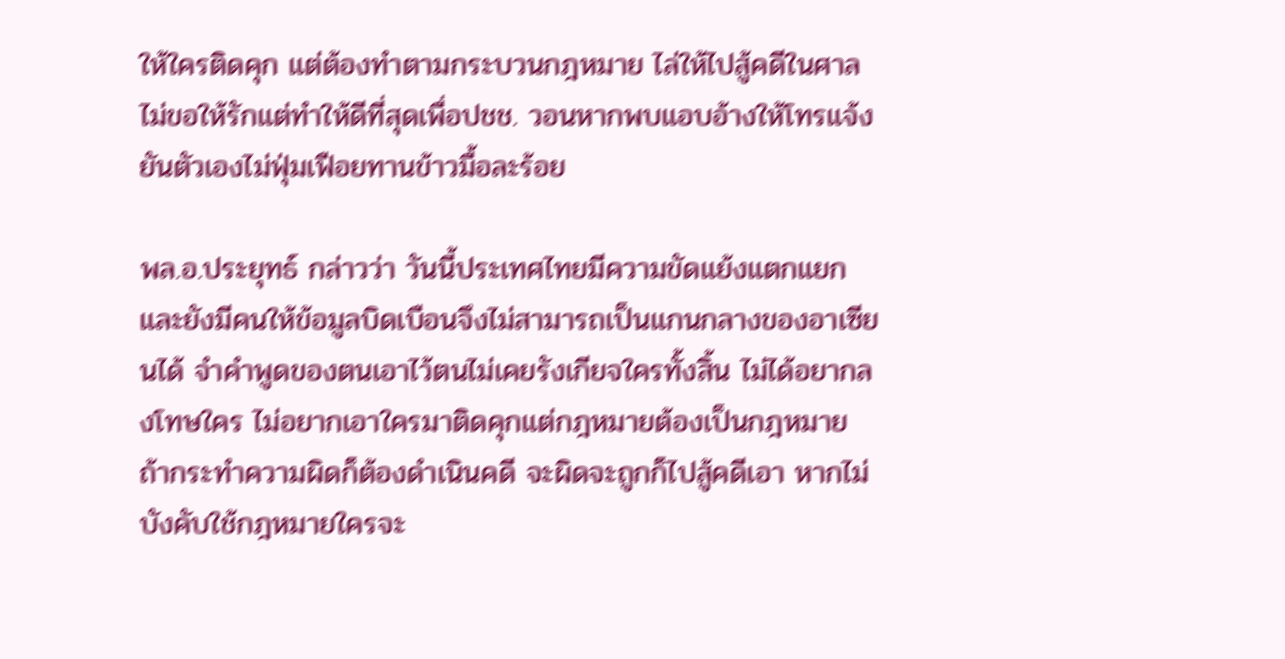ให้ใครติดคุก แต่ต้องทำตามกระบวนกฎหมาย ไล่ให้ไปสู้คดีในศาล ไม่ขอให้รักแต่ทำให้ดีที่สุดเพื่อปชช. วอนหากพบแอบอ้างให้โทรแจ้ง ยันตัวเองไม่ฟุ่มเฟือยทานข้าวมื้อละร้อย

พล.อ.ประยุทธ์ กล่าวว่า วันนี้ประเทศไทยมีความขัดแย้งแตกแยก และยังมีคนให้ข้อมูลบิดเบือนจึงไม่สามารถเป็นแกนกลางของอาเซียนได้ จำคำพูดของตนเอาไว้ตนไม่เคยรังเกียจใครทั้งสิ้น ไม่ได้อยากลงโทษใคร ไม่อยากเอาใครมาติดคุกแต่กฎหมายต้องเป็นกฎหมาย ถ้ากระทำความผิดก็ต้องดำเนินคดี จะผิดจะถูกก็ไปสู้คดีเอา หากไม่บังคับใช้กฎหมายใครจะ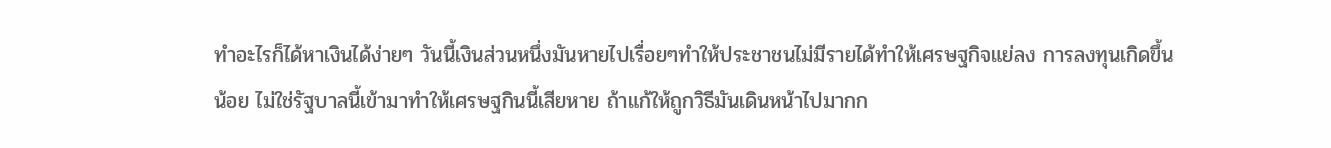ทำอะไรก็ได้หาเงินได้ง่ายๆ วันนี้เงินส่วนหนึ่งมันหายไปเรื่อยๆทำให้ประชาชนไม่มีรายได้ทำให้เศรษฐกิจแย่ลง การลงทุนเกิดขึ้นน้อย ไม่ใช่รัฐบาลนี้เข้ามาทำให้เศรษฐกินนี้เสียหาย ถ้าแก้ให้ถูกวิธีมันเดินหน้าไปมากก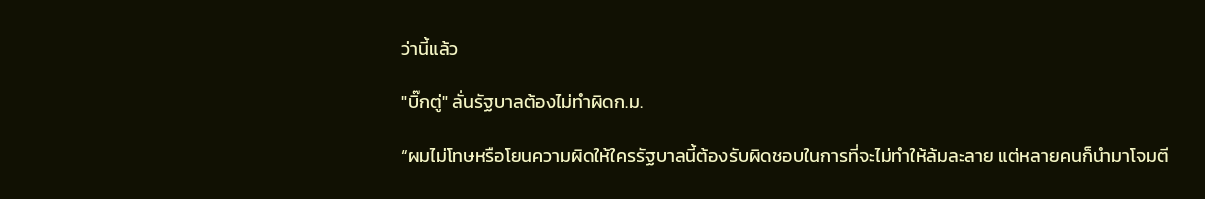ว่านี้แล้ว

"บิ๊กตู่" ลั่นรัฐบาลต้องไม่ทำผิดก.ม.

“ผมไม่โทษหรือโยนความผิดให้ใครรัฐบาลนี้ต้องรับผิดชอบในการที่จะไม่ทำให้ล้มละลาย แต่หลายคนก็นำมาโจมตี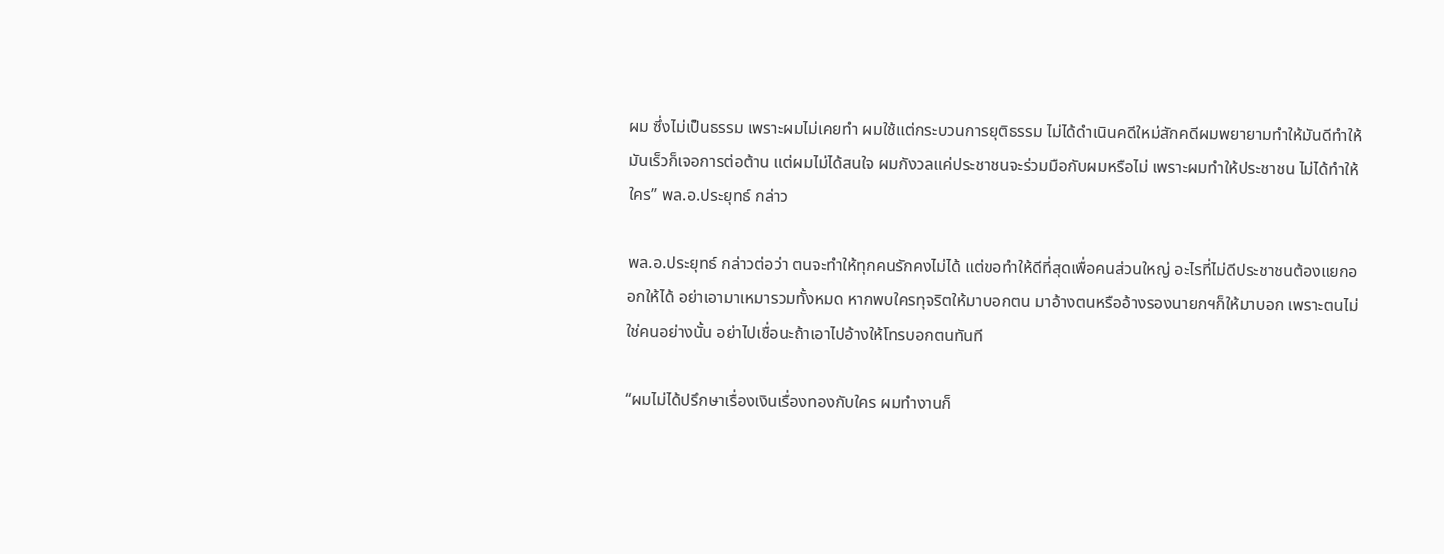ผม ซึ่งไม่เป็นธรรม เพราะผมไม่เคยทำ ผมใช้แต่กระบวนการยุติธรรม ไม่ได้ดำเนินคดีใหม่สักคดีผมพยายามทำให้มันดีทำให้มันเร็วก็เจอการต่อต้าน แต่ผมไม่ได้สนใจ ผมกังวลแค่ประชาชนจะร่วมมือกับผมหรือไม่ เพราะผมทำให้ประชาชน ไม่ได้ทำให้ใคร” พล.อ.ประยุทธ์ กล่าว

พล.อ.ประยุทธ์ กล่าวต่อว่า ตนจะทำให้ทุกคนรักคงไม่ได้ แต่ขอทำให้ดีที่สุดเพื่อคนส่วนใหญ่ อะไรที่ไม่ดีประชาชนต้องแยกออกให้ได้ อย่าเอามาเหมารวมทั้งหมด หากพบใครทุจริตให้มาบอกตน มาอ้างตนหรืออ้างรองนายกฯก็ให้มาบอก เพราะตนไม่ใช่คนอย่างนั้น อย่าไปเชื่อนะถ้าเอาไปอ้างให้โทรบอกตนทันที

“ผมไม่ได้ปรึกษาเรื่องเงินเรื่องทองกับใคร ผมทำงานก็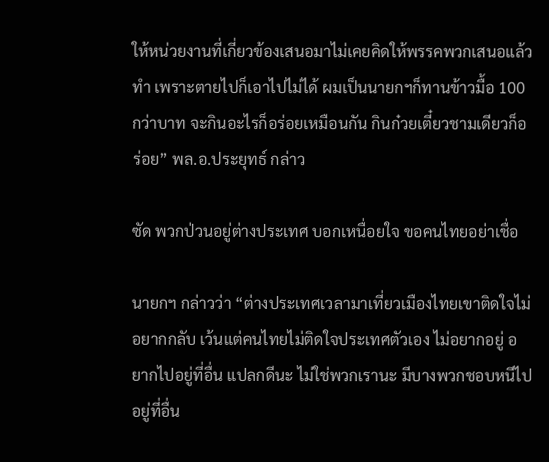ให้หน่วยงานที่เกี่ยวข้องเสนอมาไม่เคยคิดให้พรรคพวกเสนอแล้วทำ เพราะตายไปก็เอาไปไม่ได้ ผมเป็นนายกฯก็ทานข้าวมื้อ 100 กว่าบาท จะกินอะไรก็อร่อยเหมือนกัน กินก๋วยเตี๋ยวชามเดียวก็อร่อย” พล.อ.ประยุทธ์ กล่าว

ซัด พวกป่วนอยู่ต่างประเทศ บอกเหนื่อยใจ ขอคนไทยอย่าเชื่อ

นายกฯ กล่าวว่า “ต่างประเทศเวลามาเที่ยวเมืองไทยเขาติดใจไม่อยากกลับ เว้นแต่คนไทยไม่ติดใจประเทศตัวเอง ไม่อยากอยู่ อยากไปอยู่ที่อื่น แปลกดีนะ ไม่ใช่พวกเรานะ มีบางพวกชอบหนีไปอยู่ที่อื่น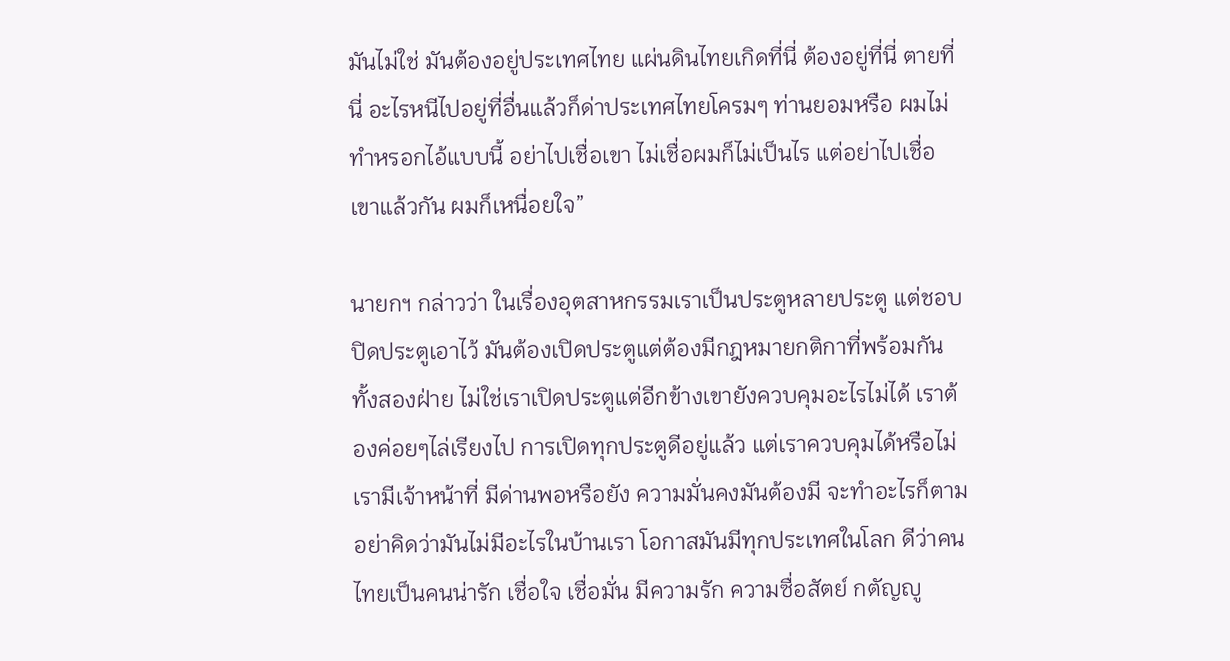มันไม่ใช่ มันต้องอยู่ประเทศไทย แผ่นดินไทยเกิดที่นี่ ต้องอยู่ที่นี่ ตายที่นี่ อะไรหนีไปอยู่ที่อื่นแล้วก็ด่าประเทศไทยโครมๆ ท่านยอมหรือ ผมไม่ทำหรอกไอ้แบบนี้ อย่าไปเชื่อเขา ไม่เชื่อผมก็ไม่เป็นไร แต่อย่าไปเชื่อเขาแล้วกัน ผมก็เหนื่อยใจ”

นายกฯ กล่าวว่า ในเรื่องอุตสาหกรรมเราเป็นประตูหลายประตู แต่ชอบปิดประตูเอาไว้ มันต้องเปิดประตูแต่ต้องมีกฎหมายกติกาที่พร้อมกันทั้งสองฝ่าย ไม่ใช่เราเปิดประตูแต่อีกข้างเขายังควบคุมอะไรไม่ได้ เราต้องค่อยๆไล่เรียงไป การเปิดทุกประตูดีอยู่แล้ว แต่เราควบคุมได้หรือไม่ เรามีเจ้าหน้าที่ มีด่านพอหรือยัง ความมั่นคงมันต้องมี จะทำอะไรก็ตามอย่าคิดว่ามันไม่มีอะไรในบ้านเรา โอกาสมันมีทุกประเทศในโลก ดีว่าคนไทยเป็นคนน่ารัก เชื่อใจ เชื่อมั่น มีความรัก ความซื่อสัตย์ กตัญญู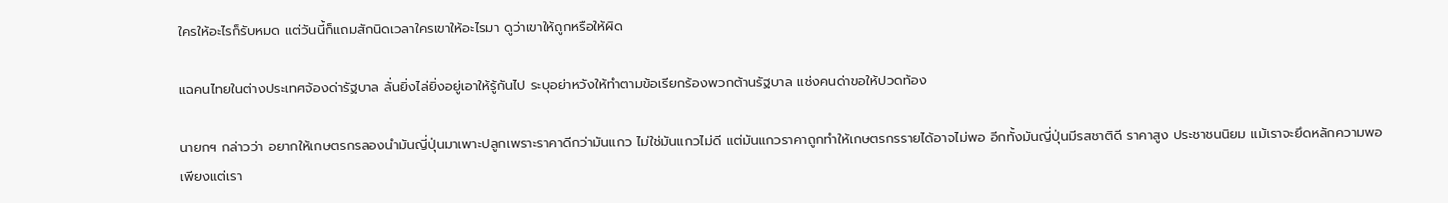ใครให้อะไรก็รับหมด แต่วันนี้ก็แถมสักนิดเวลาใครเขาให้อะไรมา ดูว่าเขาให้ถูกหรือให้ผิด

แฉคนไทยในต่างประเทศจ้องด่ารัฐบาล ลั่นยิ่งไล่ยิ่งอยู่เอาให้รู้กันไป ระบุอย่าหวังให้ทำตามข้อเรียกร้องพวกต้านรัฐบาล แช่งคนด่าขอให้ปวดท้อง

นายกฯ กล่าวว่า อยากให้เกษตรกรลองนำมันญี่ปุ่นมาเพาะปลูกเพราะราคาดีกว่ามันแกว ไม่ใช่มันแกวไม่ดี แต่มันแกวราคาถูกทำให้เกษตรกรรายได้อาจไม่พอ อีกทั้งมันญี่ปุ่นมีรสชาติดี ราคาสูง ประชาชนนิยม แม้เราจะยึดหลักความพอเพียงแต่เรา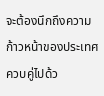จะต้องนึกถึงความก้าวหน้าของประเทศควบคู่ไปด้ว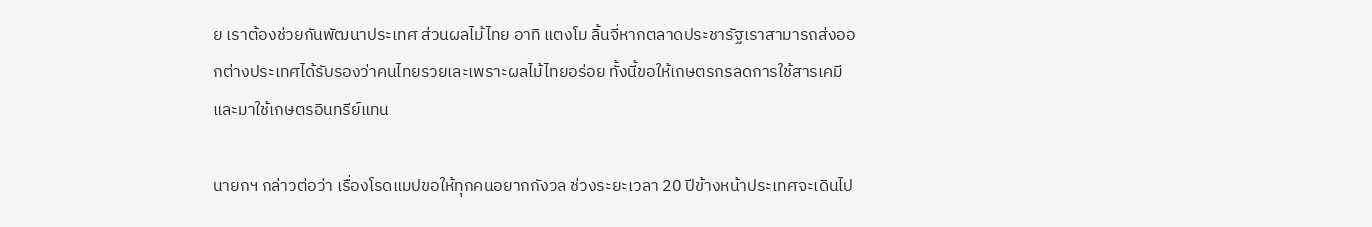ย เราต้องช่วยกันพัฒนาประเทศ ส่วนผลไม้ไทย อาทิ แตงโม ลิ้นจี่หากตลาดประชารัฐเราสามารถส่งออกต่างประเทศได้รับรองว่าคนไทยรวยเละเพราะผลไม้ไทยอร่อย ทั้งนี้ขอให้เกษตรกรลดการใช้สารเคมีและมาใช้เกษตรอินทรีย์แทน

นายกฯ กล่าวต่อว่า เรื่องโรดแมปขอให้ทุกคนอยากกังวล ช่วงระยะเวลา 20 ปีข้างหน้าประเทศจะเดินไป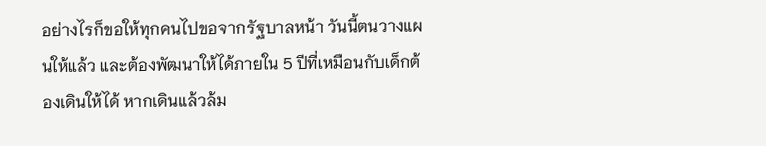อย่างไรก็ขอให้ทุกคนไปขอจากรัฐบาลหน้า วันนี้ตนวางแผนให้แล้ว และต้องพัฒนาให้ได้ภายใน 5 ปีที่เหมือนกับเด็กต้องเดินให้ได้ หากเดินแล้วล้ม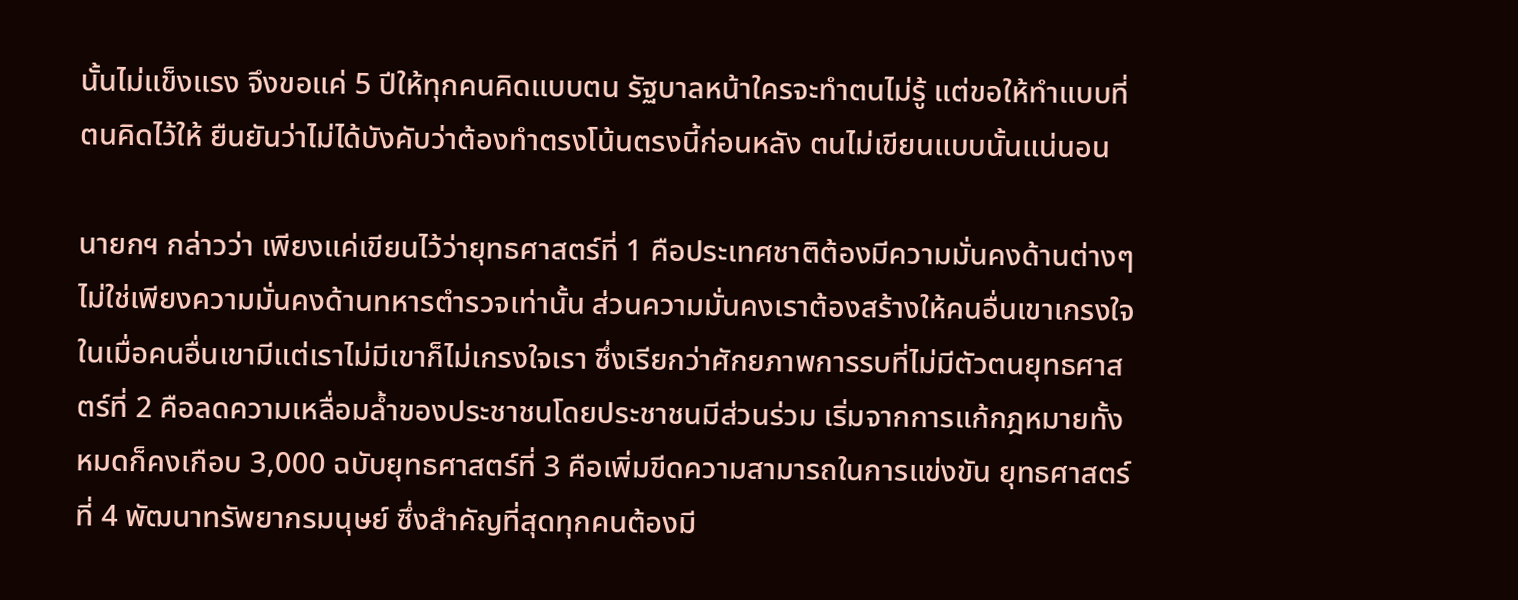นั้นไม่แข็งแรง จึงขอแค่ 5 ปีให้ทุกคนคิดแบบตน รัฐบาลหน้าใครจะทำตนไม่รู้ แต่ขอให้ทำแบบที่ตนคิดไว้ให้ ยืนยันว่าไม่ได้บังคับว่าต้องทำตรงโน้นตรงนี้ก่อนหลัง ตนไม่เขียนแบบนั้นแน่นอน

นายกฯ กล่าวว่า เพียงแค่เขียนไว้ว่ายุทธศาสตร์ที่ 1 คือประเทศชาติต้องมีความมั่นคงด้านต่างๆ ไม่ใช่เพียงความมั่นคงด้านทหารตำรวจเท่านั้น ส่วนความมั่นคงเราต้องสร้างให้คนอื่นเขาเกรงใจ ในเมื่อคนอื่นเขามีแต่เราไม่มีเขาก็ไม่เกรงใจเรา ซึ่งเรียกว่าศักยภาพการรบที่ไม่มีตัวตนยุทธศาสตร์ที่ 2 คือลดความเหลื่อมล้ำของประชาชนโดยประชาชนมีส่วนร่วม เริ่มจากการแก้กฎหมายทั้งหมดก็คงเกือบ 3,000 ฉบับยุทธศาสตร์ที่ 3 คือเพิ่มขีดความสามารถในการแข่งขัน ยุทธศาสตร์ที่ 4 พัฒนาทรัพยากรมนุษย์ ซึ่งสำคัญที่สุดทุกคนต้องมี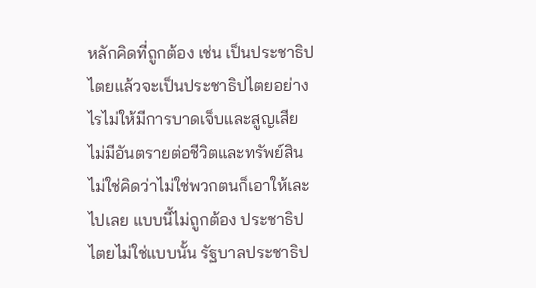หลักคิดที่ถูกต้อง เช่น เป็นประชาธิปไตยแล้วจะเป็นประชาธิปไตยอย่างไรไม่ให้มีการบาดเจ็บและสูญเสีย ไม่มีอันตรายต่อชีวิตและทรัพย์สิน ไม่ใช่คิดว่าไม่ใช่พวกตนก็เอาให้เละไปเลย แบบนี้ไม่ถูกต้อง ประชาธิปไตยไม่ใช่แบบนั้น รัฐบาลประชาธิป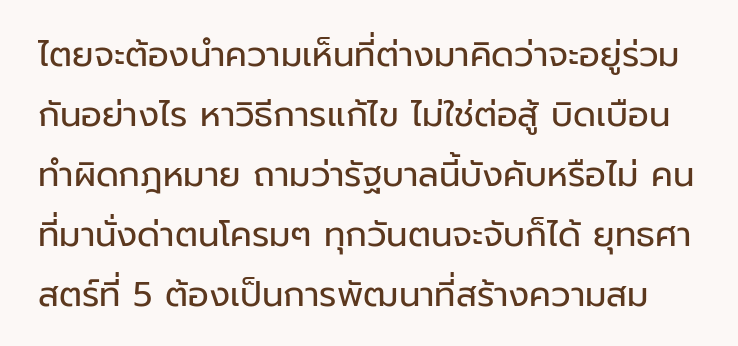ไตยจะต้องนำความเห็นที่ต่างมาคิดว่าจะอยู่ร่วมกันอย่างไร หาวิธีการแก้ไข ไม่ใช่ต่อสู้ บิดเบือน ทำผิดกฎหมาย ถามว่ารัฐบาลนี้บังคับหรือไม่ คนที่มานั่งด่าตนโครมๆ ทุกวันตนจะจับก็ได้ ยุทธศาสตร์ที่ 5 ต้องเป็นการพัฒนาที่สร้างความสม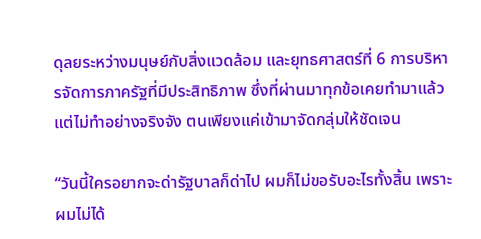ดุลยระหว่างมนุษย์กับสิ่งแวดล้อม และยุทธศาสตร์ที่ 6 การบริหารจัดการภาครัฐที่มีประสิทธิภาพ ซึ่งที่ผ่านมาทุกข้อเคยทำมาแล้วแต่ไม่ทำอย่างจริงจัง ตนเพียงแค่เข้ามาจัดกลุ่มให้ชัดเจน

“วันนี้ใครอยากจะด่ารัฐบาลก็ด่าไป ผมก็ไม่ขอรับอะไรทั้งสิ้น เพราะผมไม่ได้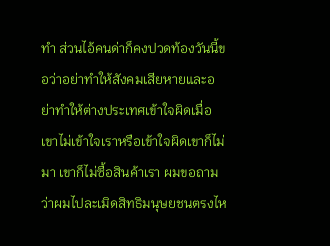ทำ ส่วนไอ้คนด่าก็คงปวดท้องวันนี้ขอว่าอย่าทำให้สังคมเสียหายและอย่าทำให้ต่างประเทศเข้าใจผิดเมื่อเขาไม่เข้าใจเราหรือเข้าใจผิดเขาก็ไม่มา เขาก็ไม่ซื้อสินค้าเรา ผมขอถามว่าผมไปละเมิดสิทธิมนุษยชนตรงไห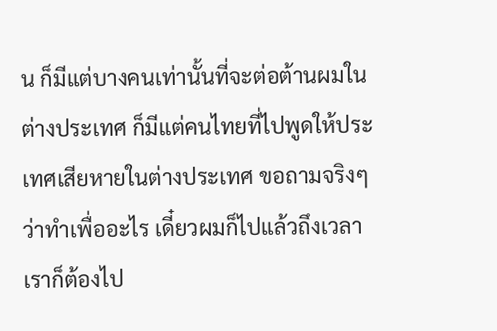น ก็มีแต่บางคนเท่านั้นที่จะต่อต้านผมในต่างประเทศ ก็มีแต่คนไทยที่ไปพูดให้ประเทศเสียหายในต่างประเทศ ขอถามจริงๆว่าทำเพื่ออะไร เดี๋ยวผมก็ไปแล้วถึงเวลาเราก็ต้องไป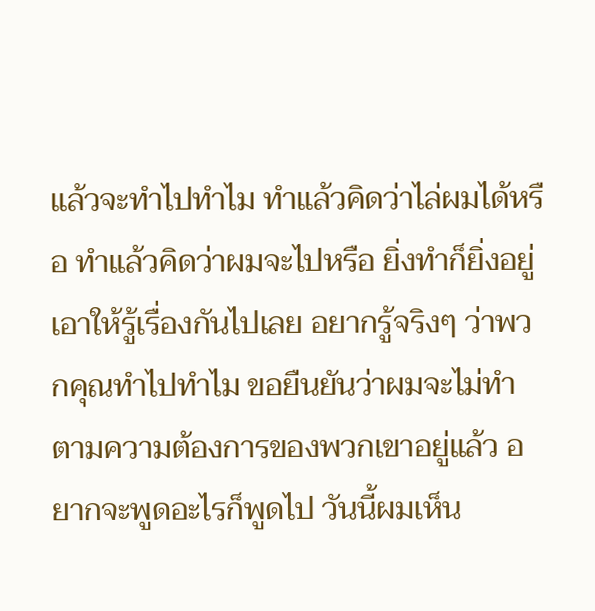แล้วจะทำไปทำไม ทำแล้วคิดว่าไล่ผมได้หรือ ทำแล้วคิดว่าผมจะไปหรือ ยิ่งทำก็ยิ่งอยู่ เอาให้รู้เรื่องกันไปเลย อยากรู้จริงๆ ว่าพวกคุณทำไปทำไม ขอยืนยันว่าผมจะไม่ทำตามความต้องการของพวกเขาอยู่แล้ว อยากจะพูดอะไรก็พูดไป วันนี้ผมเห็น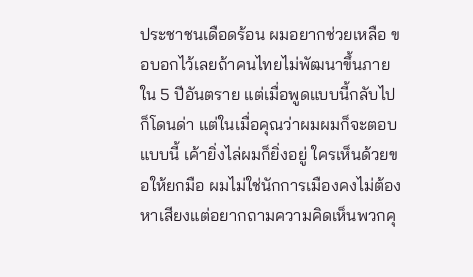ประชาชนเดือดร้อน ผมอยากช่วยเหลือ ขอบอกไว้เลยถ้าคนไทยไม่พัฒนาขึ้นภายใน 5 ปีอันตราย แต่เมื่อพูดแบบนี้กลับไปก็โดนด่า แต่ในเมื่อคุณว่าผมผมก็จะตอบแบบนี้ เค้ายิ่งไล่ผมก็ยิ่งอยู่ ใครเห็นด้วยขอให้ยกมือ ผมไม่ใช่นักการเมืองคงไม่ต้องหาเสียงแต่อยากถามความคิดเห็นพวกคุ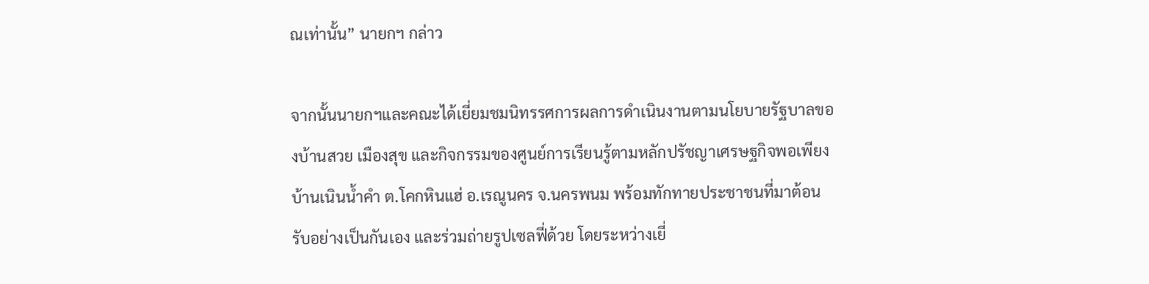ณเท่านั้น” นายกฯ กล่าว

จากนั้นนายกฯและคณะได้เยี่ยมชมนิทรรศการผลการดำเนินงานตามนโยบายรัฐบาลของบ้านสวย เมืองสุข และกิจกรรมของศูนย์การเรียนรู้ตามหลักปรัชญาเศรษฐกิจพอเพียง บ้านเนินน้ำคำ ต.โคกหินแฮ่ อ.เรณูนคร จ.นครพนม พร้อมทักทายประชาชนที่มาต้อนรับอย่างเป็นกันเอง และร่วมถ่ายรูปเซลฟี่ด้วย โดยระหว่างเยี่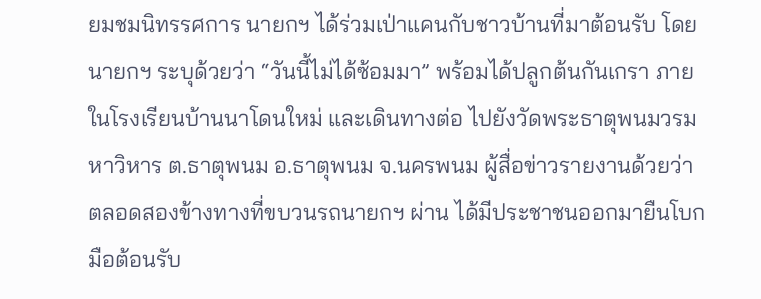ยมชมนิทรรศการ นายกฯ ได้ร่วมเป่าแคนกับชาวบ้านที่มาต้อนรับ โดยนายกฯ ระบุด้วยว่า “วันนี้ไม่ได้ซ้อมมา” พร้อมได้ปลูกต้นกันเกรา ภายในโรงเรียนบ้านนาโดนใหม่ และเดินทางต่อ ไปยังวัดพระธาตุพนมวรมหาวิหาร ต.ธาตุพนม อ.ธาตุพนม จ.นครพนม ผู้สื่อข่าวรายงานด้วยว่า ตลอดสองข้างทางที่ขบวนรถนายกฯ ผ่าน ได้มีประชาชนออกมายืนโบกมือต้อนรับ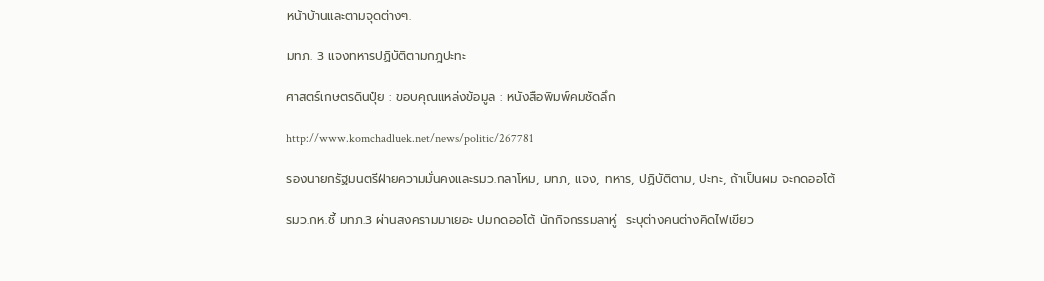หน้าบ้านและตามจุดต่างๆ.

มทภ. 3 แจงทหารปฏิบัติตามกฎปะทะ

ศาสตร์เกษตรดินปุ๋ย : ขอบคุณแหล่งข้อมูล : หนังสือพิมพ์คมชัดลึก

http://www.komchadluek.net/news/politic/267781

รองนายกรัฐมนตรีฝ่ายความมั่นคงและรมว.กลาโหม, มทภ, แจง, ทหาร, ปฏิบัติตาม, ปะทะ, ถ้าเป็นผม จะกดออโต้

รมว.กห.ชี้ มทภ.3 ผ่านสงครามมาเยอะ ปมกดออโต้ นักกิจกรรมลาหู่  ระบุต่างคนต่างคิดไฟเขียว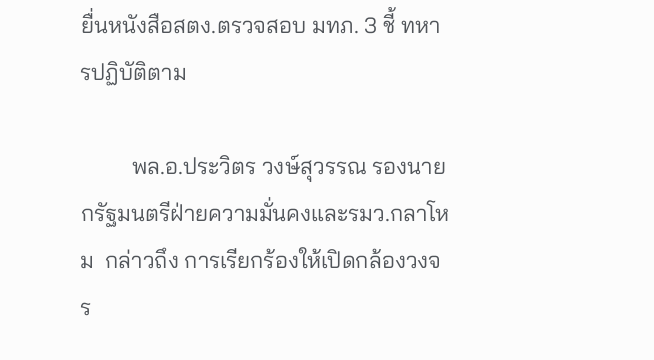ยื่นหนังสือสตง.ตรวจสอบ มทภ. 3 ชี้ ทหารปฏิบัติตาม

         พล.อ.ประวิตร วงษ์สุวรรณ รองนายกรัฐมนตรีฝ่ายความมั่นคงและรมว.กลาโหม  กล่าวถึง การเรียกร้องให้เปิดกล้องวงจร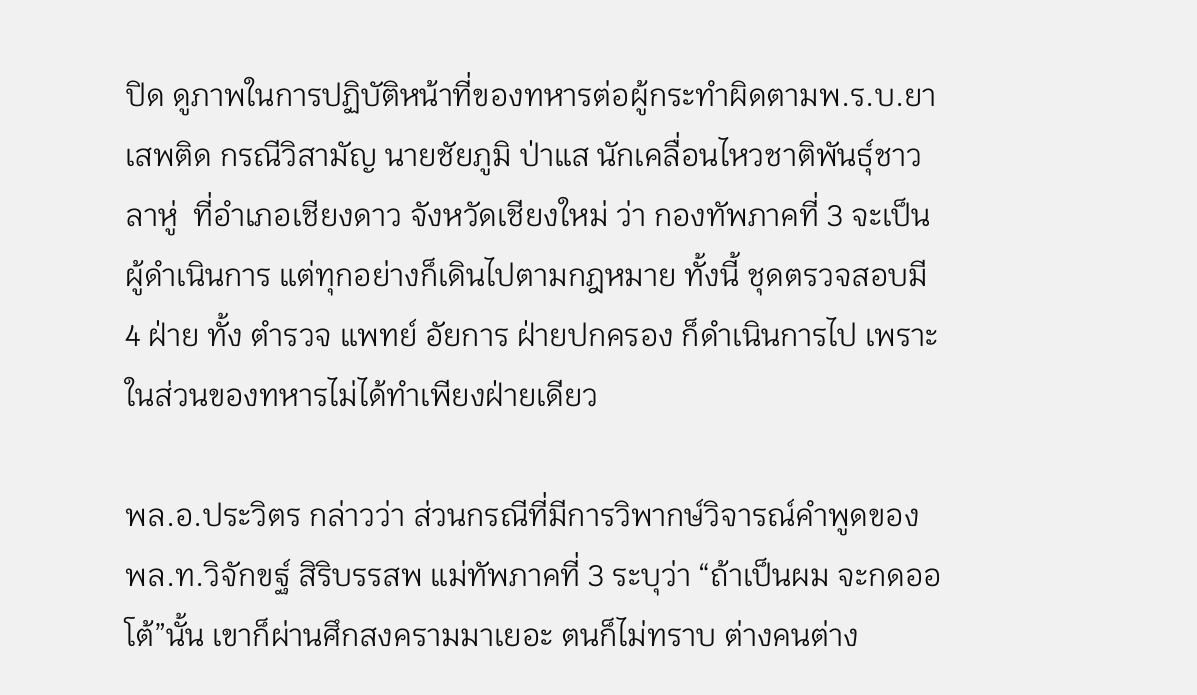ปิด ดูภาพในการปฏิบัติหน้าที่ของทหารต่อผู้กระทำผิดตามพ.ร.บ.ยาเสพติด กรณีวิสามัญ นายชัยภูมิ ป่าแส นักเคลื่อนไหวชาติพันธุ์ชาวลาหู่  ที่อำเภอเชียงดาว จังหวัดเชียงใหม่ ว่า กองทัพภาคที่ 3 จะเป็นผู้ดำเนินการ แต่ทุกอย่างก็เดินไปตามกฎหมาย ทั้งนี้ ชุดตรวจสอบมี 4 ฝ่าย ทั้ง ตำรวจ แพทย์ อัยการ ฝ่ายปกครอง ก็ดำเนินการไป เพราะในส่วนของทหารไม่ได้ทําเพียงฝ่ายเดียว

พล.อ.ประวิตร กล่าวว่า ส่วนกรณีที่มีการวิพากษ์วิจารณ์คำพูดของ พล.ท.วิจักขฐ์ สิริบรรสพ แม่ทัพภาคที่ 3 ระบุว่า “ถ้าเป็นผม จะกดออโต้”นั้น เขาก็ผ่านศึกสงครามมาเยอะ ตนก็ไม่ทราบ ต่างคนต่าง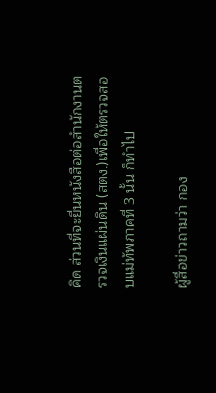คิด ส่วนที่จะยื่นหนังสือต่อสำนักงานตรวจเงินแผ่นดิน (สตง.)เพื่อให้ตรวจสอบแม่ทัพภาคที่ 3 นั้น ก็ทำไป

ผู้สื่อข่าวถามว่า กอง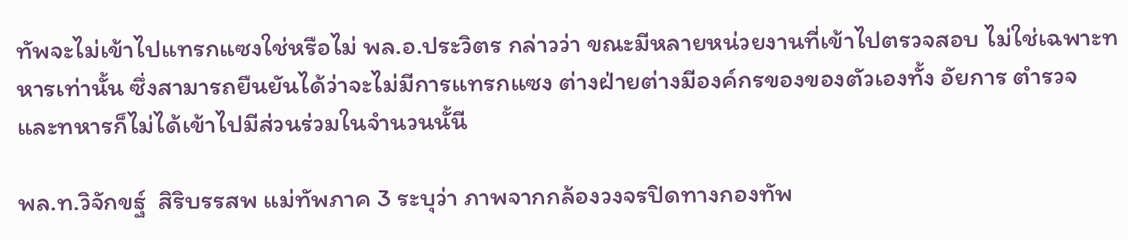ทัพจะไม่เข้าไปแทรกแซงใช่หรือไม่ พล.อ.ประวิตร กล่าวว่า ขณะมีหลายหน่วยงานที่เข้าไปตรวจสอบ ไม่ใช่เฉพาะทหารเท่านั้น ซึ่งสามารถยืนยันได้ว่าจะไม่มีการแทรกแซง ต่างฝ่ายต่างมีองค์กรของของตัวเองทั้ง อัยการ ตำรวจ และทหารก็ไม่ได้เข้าไปมีส่วนร่วมในจำนวนนั้นี

พล.ท.วิจักขฐ์  สิริบรรสพ แม่ทัพภาค 3 ระบุว่า ภาพจากกล้องวงจรปิดทางกองทัพ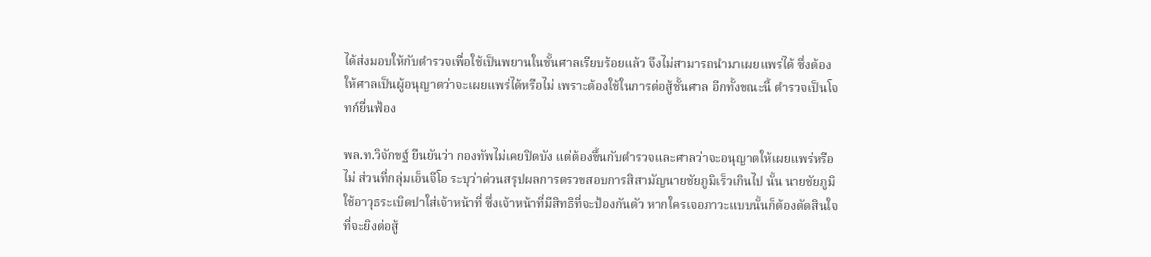ได้ส่งมอบให้กับตำรวจเพื่อใช้เป็นพยานในชั้นศาลเรียบร้อยแล้ว จึงไม่สามารถนำมาเผยแพร่ได้ ซึ่งต้องให้ศาลเป็นผู้อนุญาตว่าจะเผยแพร่ได้หรือไม่ เพราะต้องใช้ในการต่อสู้ชั้นศาล อีกทั้งขณะนี้ ตำรวจเป็นโจทก์ยื่นฟ้อง

พล.ท.วิจักขฐ์ ยืนยันว่า กองทัพไม่เคยปิดบัง แต่ต้องขึ้นกับตำรวจและศาลว่าจะอนุญาตให้เผยแพร่หรือไม่ ส่วนที่กลุ่มเอ็นจีโอ ระบุว่าด่วนสรุปผลการตรวขสอบการสิสามัญนายชัยภูมิเร็วเกินไป นั้น นายชัยภูมิ ใช้อาวุธระเบิดปาใส่เจ้าหน้าที่ ซึ่งเจ้าหน้าที่มีสิทธิที่จะป้องกันตัว หากใครเจอภาวะแบบนั้นก็ต้องตัดสินใจที่จะยิงต่อสู้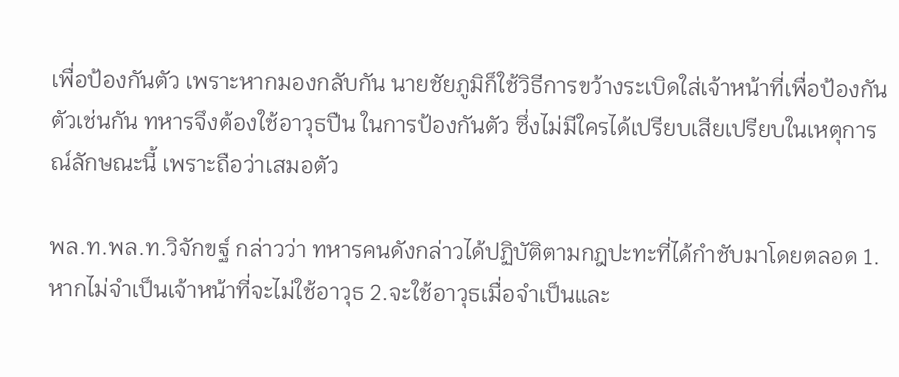เพื่อป้องกันตัว เพราะหากมองกลับกัน นายชัยภูมิก็ใช้วิธีการขว้างระเบิดใส่เจ้าหน้าที่เพื่อป้องกันตัวเช่นกัน ทหารจึงต้องใช้อาวุธปืน ในการป้องกันตัว ซึ่งไม่มีใครได้เปรียบเสียเปรียบในเหตุการณ์ลักษณะนี้ เพราะถือว่าเสมอตัว

พล.ท.พล.ท.วิจักขฐ์ กล่าวว่า ทหารคนดังกล่าวได้ปฏิบัติตามกฎปะทะที่ได้กำชับมาโดยตลอด 1.หากไม่จำเป็นเจ้าหน้าที่จะไม่ใช้อาวุธ 2.จะใช้อาวุธเมื่อจำเป็นและ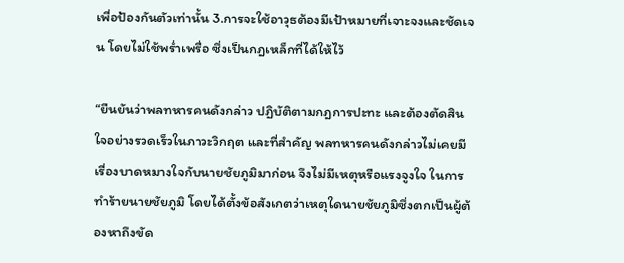เพื่อป้องกันตัวเท่านั้น 3.การจะใช้อาวุธต้องมีเป้าหมายที่เจาะจงและชัดเจน โดยไม่ใช้พร่ำเพรื่อ ซึ่งเป็นกฎเหล็กที่ได้ให้ไว้

“ยืนยันว่าพลทหารคนดังกล่าว ปฏิบัติตามกฎการปะทะ และต้องตัดสินใจอย่างรวดเร็วในภาวะวิกฤต และที่สำคัญ พลทหารคนดังกล่าวไม่เคยมีเรื่องบาดหมางใจกับนายชัยภูมิมาก่อน จึงไม่มีเหตุหรือแรงจูงใจ ในการทำร้ายนายชัยภูมิ โดยได้ตั้งข้อสังเกตว่าเหตุใดนายชัยภูมิซึ่งตกเป็นผู้ต้องหาถึงขัด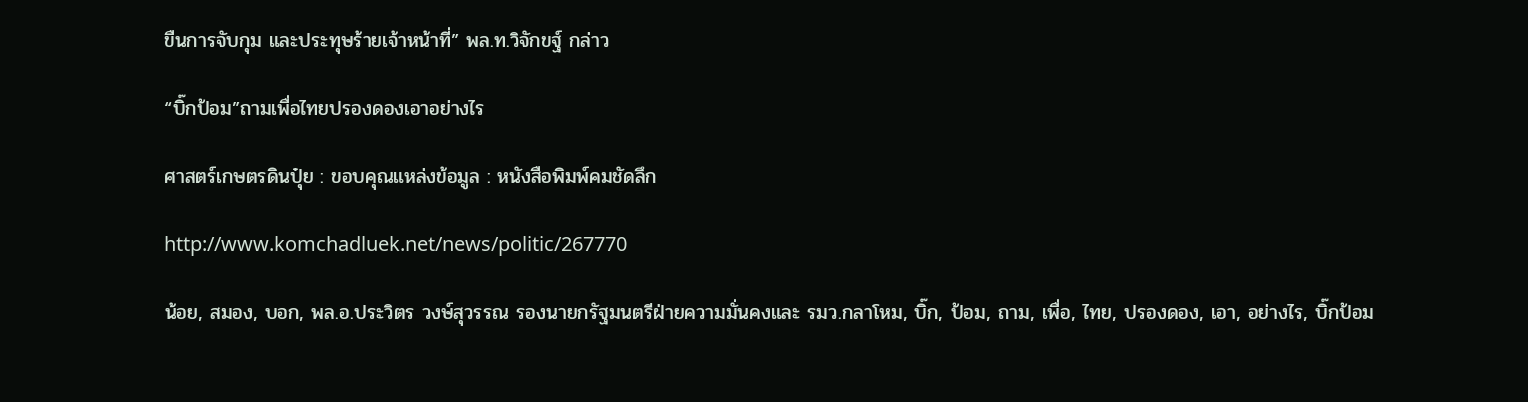ขืนการจับกุม และประทุษร้ายเจ้าหน้าที่” พล.ท.วิจักขฐ์ กล่าว

“บิ๊กป้อม”ถามเพื่อไทยปรองดองเอาอย่างไร

ศาสตร์เกษตรดินปุ๋ย : ขอบคุณแหล่งข้อมูล : หนังสือพิมพ์คมชัดลึก

http://www.komchadluek.net/news/politic/267770

น้อย, สมอง, บอก, พล.อ.ประวิตร วงษ์สุวรรณ รองนายกรัฐมนตรีฝ่ายความมั่นคงและ รมว.กลาโหม, บิ๊ก, ป้อม, ถาม, เพื่อ, ไทย, ปรองดอง, เอา, อย่างไร, บิ๊กป้อม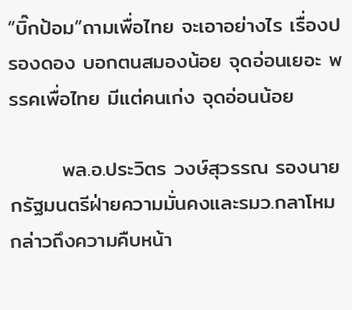“บิ๊กป้อม”ถามเพื่อไทย จะเอาอย่างไร เรื่องปรองดอง บอกตนสมองน้อย จุดอ่อนเยอะ พรรคเพื่อไทย มีแต่คนเก่ง จุดอ่อนน้อย

       พล.อ.ประวิตร วงษ์สุวรรณ รองนายกรัฐมนตรีฝ่ายความมั่นคงและรมว.กลาโหม กล่าวถึงความคืบหน้า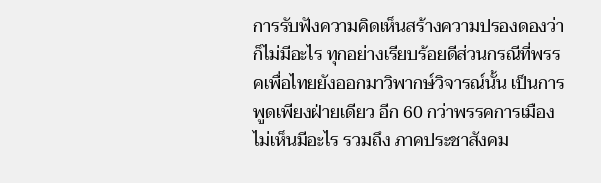การรับฟังความคิดเห็นสร้างความปรองดองว่า ก็ไม่มีอะไร ทุกอย่างเรียบร้อยดีส่วนกรณีที่พรรคเพื่อไทยยังออกมาวิพากษ์วิจารณ์นั้น เป็นการพูดเพียงฝ่ายเดียว อีก 60 กว่าพรรคการเมืองไม่เห็นมีอะไร รวมถึง ภาคประชาสังคม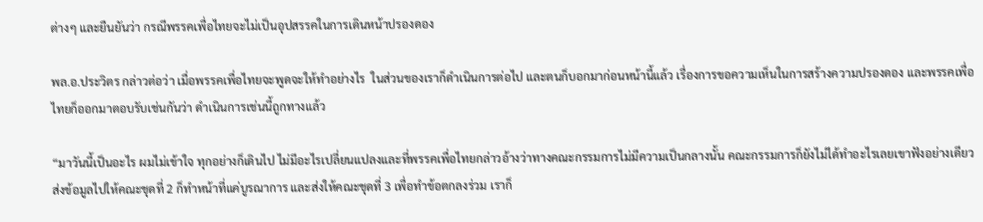ต่างๆ และยืนยันว่า กรณีพรรคเพื่อไทยจะไม่เป็นอุปสรรคในการเดินหน้าปรองดอง

พล.อ.ประวิตร กล่าวต่อว่า เมื่อพรรคเพื่อไทยจะพูดจะให้ทำอย่างไร  ในส่วนของเราก็ดำเนินการต่อไป และตนก็บอกมาก่อนหน้านี้แล้ว เรื่องการขอความเห็นในการสร้างความปรองดอง และพรรคเพื่อไทยก็ออกมาตอบรับเช่นกันว่า ดำเนินการเช่นนี้ถูกทางแล้ว

“มาวันนี้เป็นอะไร ผมไม่เข้าใจ ทุกอย่างก็เดินไป ไม่มีอะไรเปลี่ยนแปลงและที่พรรคเพื่อไทยกล่าวอ้างว่าทางคณะกรรมการไม่มีความเป็นกลางนั้น คณะกรรมการก็ยังไม่ได้ทำอะไรเลยเขาฟังอย่างเดียว ส่งข้อมูลไปให้คณะชุดที่ 2 ก็ทำหน้าที่แค่บูรณาการ และส่งให้คณะชุดที่ 3 เพื่อทำข้อตกลงร่วม เราก็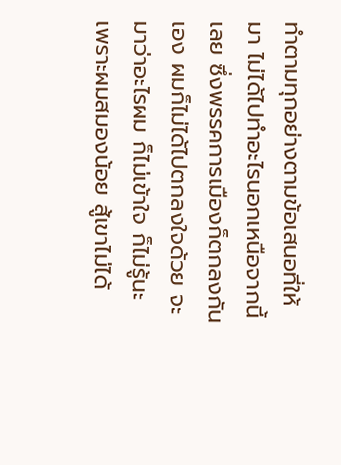ทำตามทุกอย่างตามข้อเสนอที่ให้มา ไม่ได้ไปทำอะไรนอกเหนือจากนี้เลย ซึ่งพรรคการเมืองก็ตกลงกันเอง ผมก็ไม่ได้ไปตกลงใจด้วย จะมาว่าอะไรผม ก็ไม่เข้าใจ ก็ไม่รู้นะ เพราะผมสมองน้อย สู้เขาไม่ได้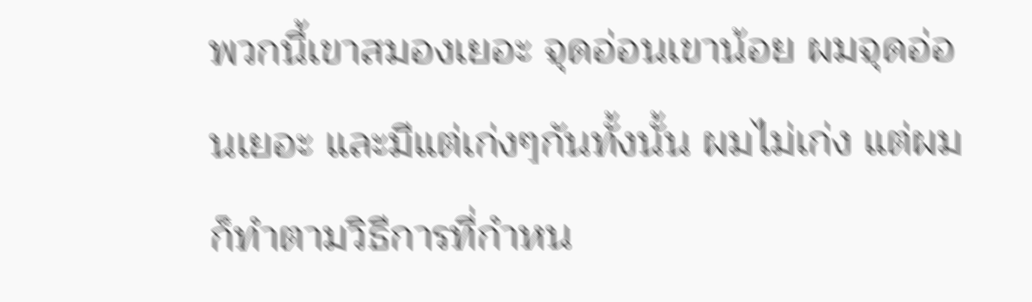พวกนี้เขาสมองเยอะ จุดอ่อนเขาน้อย ผมจุดอ่อนเยอะ และมีแต่เก่งๆกันทั้งนั้น ผมไม่เก่ง แต่ผมก็ทำตามวิธีการที่กำหน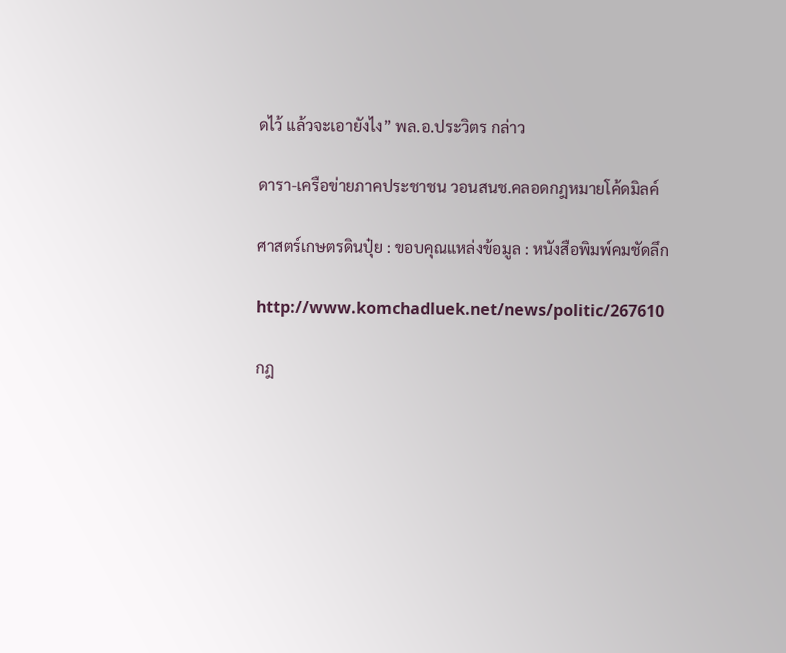ดไว้ แล้วจะเอายังไง” พล.อ.ประวิตร กล่าว

ดารา-เครือข่ายภาคประชาชน วอนสนช.คลอดกฎหมายโค้ดมิลค์

ศาสตร์เกษตรดินปุ๋ย : ขอบคุณแหล่งข้อมูล : หนังสือพิมพ์คมชัดลึก

http://www.komchadluek.net/news/politic/267610

กฎ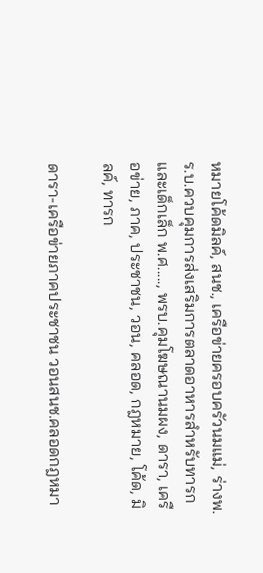หมายโค้ดมิลค์, สนช., เครือข่ายครอบครัวนมแม่, ร่างพ.ร.บ.ควบคุมการส่งเสริมการตลาดอาหารสำหรับทารกและเด็กเล็ก พ.ศ....., พรบ.คุมโฆษณานมผง, ดารา, เครือข่าย, ภาค, ประชาชน, วอน, คลอด, กฎหมาย, โค้ด, มิลค์, ทารก

ดารา-เครือข่ายภาคประชาชน วอนสนช.คลอดกฎหมา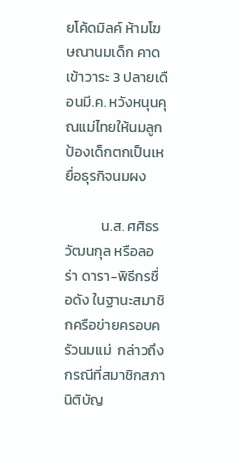ยโค้ดมิลค์ ห้ามโฆษณานมเด็ก คาดเข้าวาระ 3 ปลายเดือนมี.ค. หวังหนุนคุณแม่ไทยให้นมลูก ป้องเด็กตกเป็นเหยื่อธุรกิจนมผง

           น.ส. ศศิธร วัฒนกุล หรือลอร่า ดารา-พิธีกรชื่อดัง ในฐานะสมาชิกครือข่ายครอบครัวนมแม่  กล่าวถึงกรณีที่สมาชิกสภานิติบัญ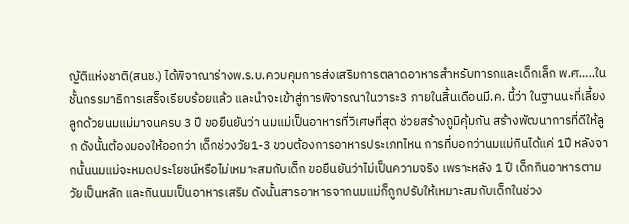ญัติแห่งชาติ(สนช.) ได้พิจาณาร่างพ.ร.บ.ควบคุมการส่งเสริมการตลาดอาหารสำหรับทารกและเด็กเล็ก พ.ศ…..ในชั้นกรรมาธิการเสร็จเรียบร้อยแล้ว และนำจะเข้าสู่การพิจารณาในวาระ3 ภายในสิ้นเดือนมี.ค. นี้ว่า ในฐานนะที่เลี้ยงลูกด้วยนมแม่มาจนครบ 3 ปี ขอยืนยันว่า นมแม่เป็นอาหารที่วิเศษที่สุด ช่วยสร้างภูมิคุ้มกัน สร้างพัฒนาการที่ดีให้ลูก ดังนั้นต้องมองให้ออกว่า เด็กช่วงวัย1-3 ขวบต้องการอาหารประเภทไหน การที่บอกว่านมแม่กินได้แค่ 1ปี หลังจากนั้นนมแม่จะหมดประโยชน์หรือไม่เหมาะสมกับเด็ก ขอยืนยันว่าไม่เป็นความจริง เพราะหลัง 1 ปี เด็กกินอาหารตามวัยเป็นหลัก และกินนมเป็นอาหารเสริม ดังนั้นสารอาหารจากนมแม่ก็ถูกปรับให้เหมาะสมกับเด็กในช่วง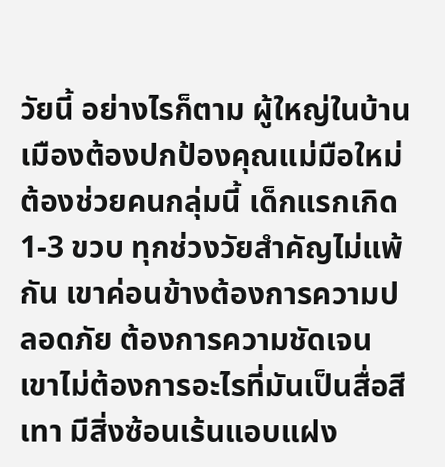วัยนี้ อย่างไรก็ตาม ผู้ใหญ่ในบ้านเมืองต้องปกป้องคุณแม่มือใหม่ ต้องช่วยคนกลุ่มนี้ เด็กแรกเกิด1-3 ขวบ ทุกช่วงวัยสำคัญไม่แพ้กัน เขาค่อนข้างต้องการความปลอดภัย ต้องการความชัดเจน เขาไม่ต้องการอะไรที่มันเป็นสื่อสีเทา มีสิ่งซ้อนเร้นแอบแฝง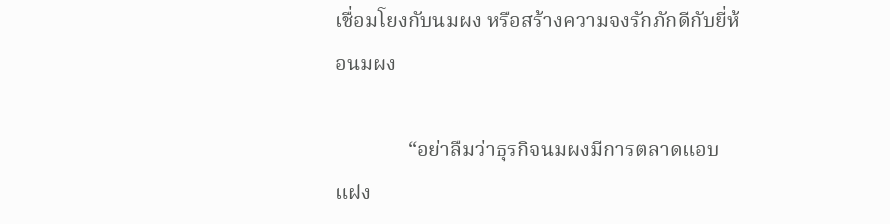เชื่อมโยงกับนมผง หรือสร้างความจงรักภักดีกับยี่ห้อนมผง

              “อย่าลืมว่าธุรกิจนมผงมีการตลาดแอบแฝง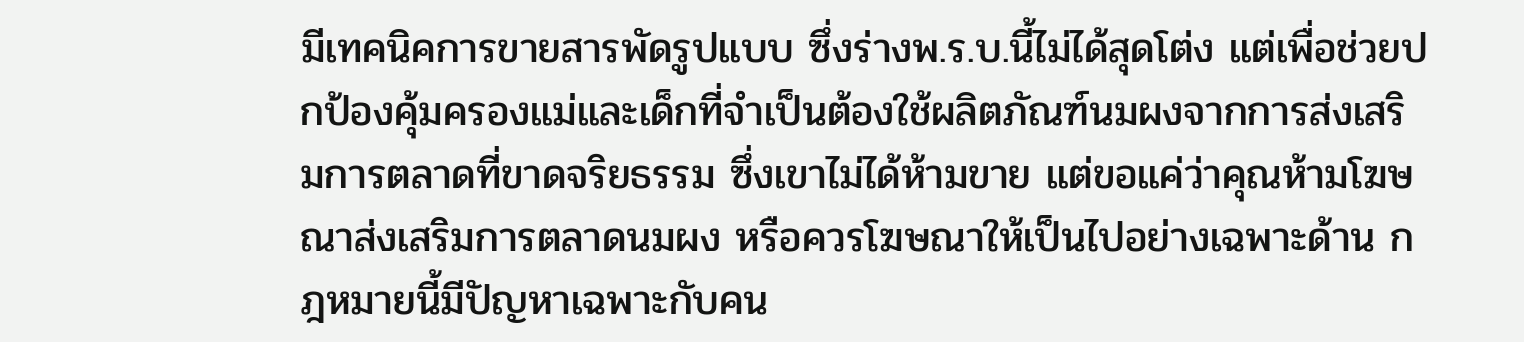มีเทคนิคการขายสารพัดรูปแบบ ซึ่งร่างพ.ร.บ.นี้ไม่ได้สุดโต่ง แต่เพื่อช่วยปกป้องคุ้มครองแม่และเด็กที่จำเป็นต้องใช้ผลิตภัณฑ์นมผงจากการส่งเสริมการตลาดที่ขาดจริยธรรม ซึ่งเขาไม่ได้ห้ามขาย แต่ขอแค่ว่าคุณห้ามโฆษณาส่งเสริมการตลาดนมผง หรือควรโฆษณาให้เป็นไปอย่างเฉพาะด้าน กฎหมายนี้มีปัญหาเฉพาะกับคน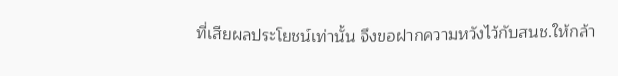ที่เสียผลประโยชน์เท่านั้น จึงขอฝากความหวังไว้กับสนช.ให้กล้า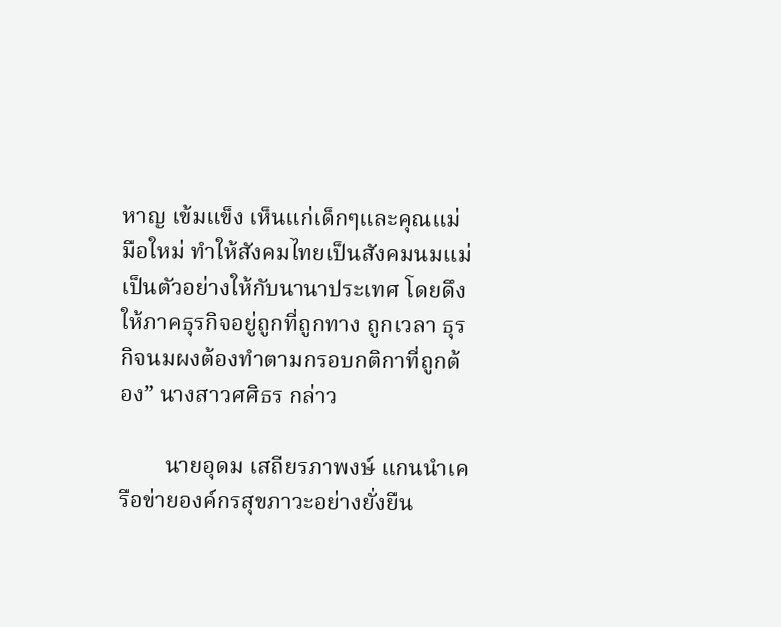หาญ เข้มแข็ง เห็นแก่เด็กๆและคุณแม่มือใหม่ ทำให้สังคมไทยเป็นสังคมนมแม่เป็นตัวอย่างให้กับนานาประเทศ โดยดึงให้ภาคธุรกิจอยู่ถูกที่ถูกทาง ถูกเวลา ธุรกิจนมผงต้องทำตามกรอบกติกาที่ถูกต้อง” นางสาวศศิธร กล่าว

        นายอุดม เสถียรภาพงษ์ แกนนำเครือข่ายองค์กรสุขภาวะอย่างยั่งยืน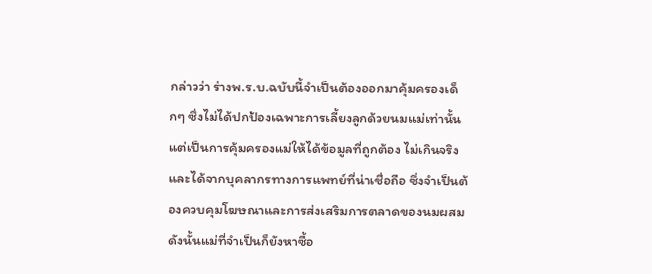กล่าวว่า ร่างพ.ร.บ.ฉบับนี้จำเป็นต้องออกมาคุ้มครองเด็กๆ ซึ่งไม่ได้ปกป้องเฉพาะการเลี้ยงลูกด้วยนมแม่เท่านั้น แต่เป็นการคุ้มครองแม่ให้ได้ข้อมูลที่ถูกต้อง ไม่เกินจริง และได้จากบุคลากรทางการแพทย์ที่น่าเชื่อถือ ซึ่งจำเป็นต้องควบคุมโฆษณาและการส่งเสริมการตลาดของนมผสม ดังนั้นแม่ที่จำเป็นก็ยังหาซื้อ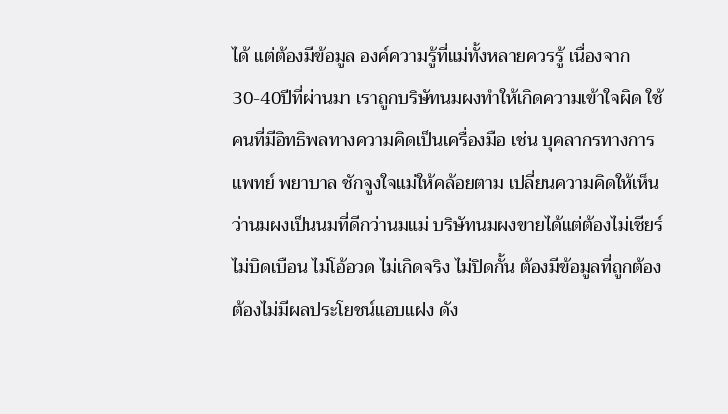ได้ แต่ต้องมีข้อมูล องค์ความรู้ที่แม่ทั้งหลายควรรู้ เนื่องจาก30-40ปีที่ผ่านมา เราถูกบริษัทนมผงทำให้เกิดความเข้าใจผิด ใช้คนที่มีอิทธิพลทางความคิดเป็นเครื่องมือ เช่น บุคลากรทางการแพทย์ พยาบาล ชักจูงใจแม่ให้คล้อยตาม เปลี่ยนความคิดให้เห็นว่านมผงเป็นนมที่ดีกว่านมแม่ บริษัทนมผงขายได้แต่ต้องไม่เชียร์ ไม่บิดเบือน ไม่โอ้อวด ไม่เกิดจริง ไม่ปิดกั้น ต้องมีข้อมูลที่ถูกต้อง ต้องไม่มีผลประโยชน์แอบแฝง ดัง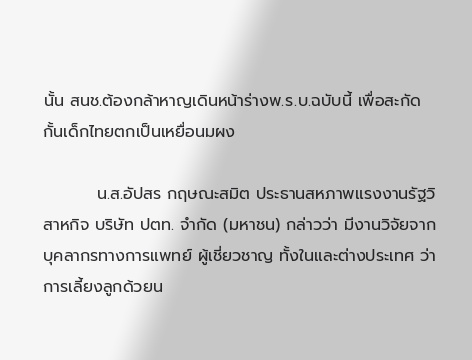นั้น สนช.ต้องกล้าหาญเดินหน้าร่างพ.ร.บ.ฉบับนี้ เพื่อสะกัดกั้นเด็กไทยตกเป็นเหยื่อนมผง

         น.ส.อัปสร กฤษณะสมิต ประธานสหภาพแรงงานรัฐวิสาหกิจ บริษัท ปตท. จำกัด (มหาชน) กล่าวว่า มีงานวิจัยจากบุคลากรทางการแพทย์ ผู้เชี่ยวชาญ ทั้งในและต่างประเทศ ว่าการเลี้ยงลูกด้วยน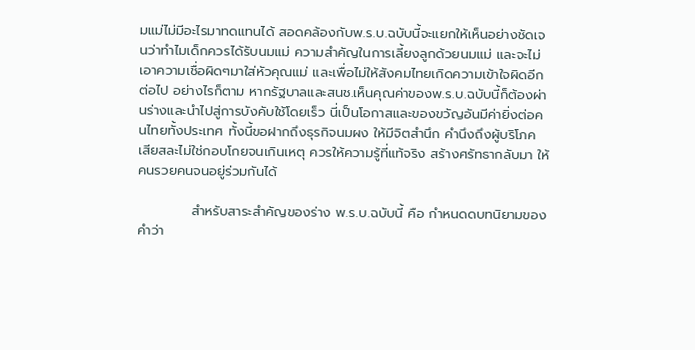มแม่ไม่มีอะไรมาทดแทนได้ สอดคล้องกับพ.ร.บ.ฉบับนี้จะแยกให้เห็นอย่างชัดเจนว่าทำไมเด็กควรได้รับนมแม่ ความสำคัญในการเลี้ยงลูกด้วยนมแม่ และจะไม่เอาความเชื่อผิดๆมาใส่หัวคุณแม่ และเพื่อไม่ให้สังคมไทยเกิดความเข้าใจผิดอีกต่อไป อย่างไรก็ตาม หากรัฐบาลและสนช.เห็นคุณค่าของพ.ร.บ.ฉบับนี้ก็ต้องผ่านร่างและนำไปสู่การบังคับใช้โดยเร็ว นี่เป็นโอกาสและของขวัญอันมีค่ายิ่งต่อคนไทยทั้งประเทศ ทั้งนี้ขอฝากถึงธุรกิจนมผง ให้มีจิตสำนึก คำนึงถึงผู้บริโภค เสียสละไม่ใช่กอบโกยจนเกินเหตุ ควรให้ความรู้ที่แท้จริง สร้างศรัทธากลับมา ให้คนรวยคนจนอยู่ร่วมกันได้

           สำหรับสาระสำคัญของร่าง พ.ร.บ.ฉบับนี้ คือ กำหนดดบทนิยามของคำว่า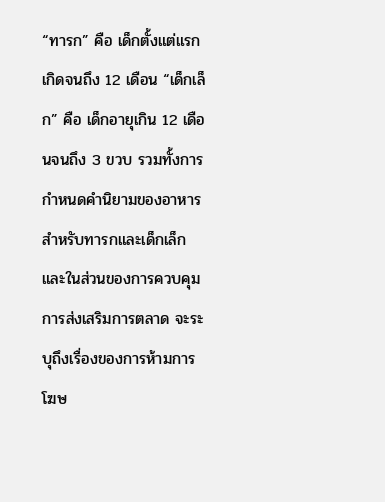“ทารก” คือ เด็กตั้งแต่แรกเกิดจนถึง 12 เดือน “เด็กเล็ก” คือ เด็กอายุเกิน 12 เดือนจนถึง 3 ขวบ รวมทั้งการกำหนดคำนิยามของอาหารสำหรับทารกและเด็กเล็ก และในส่วนของการควบคุมการส่งเสริมการตลาด จะระบุถึงเรื่องของการห้ามการโฆษ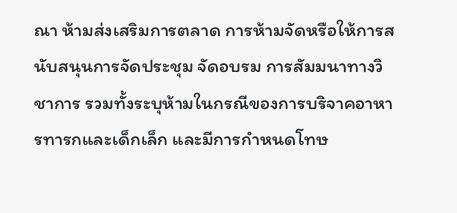ณา ห้ามส่งเสริมการตลาด การห้ามจัดหรือให้การสนับสนุนการจัดประชุม จัดอบรม การสัมมนาทางวิชาการ รวมทั้งระบุห้ามในกรณีของการบริจาคอาหารทารกและเด็กเล็ก และมีการกำหนดโทษ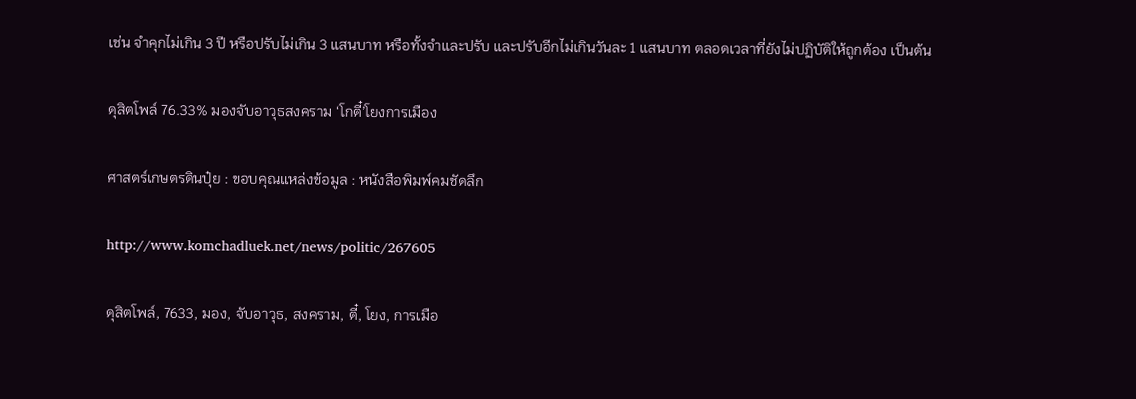เช่น จำคุกไม่เกิน 3 ปี หรือปรับไม่เกิน 3 แสนบาท หรือทั้งจำและปรับ และปรับอีกไม่เกินวันละ 1 แสนบาท ตลอดเวลาที่ยังไม่ปฏิบัติให้ถูกต้อง เป็นต้น

ดุสิตโพล์ 76.33% มองจับอาวุธสงคราม ‘โกตี๋’โยงการเมือง

ศาสตร์เกษตรดินปุ๋ย : ขอบคุณแหล่งข้อมูล : หนังสือพิมพ์คมชัดลึก

http://www.komchadluek.net/news/politic/267605

ดุสิตโพล์, 7633, มอง, จับอาวุธ, สงคราม, ตี๋, โยง, การเมือ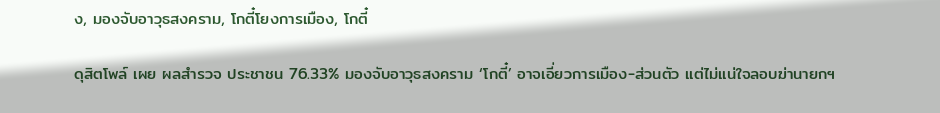ง, มองจับอาวุธสงคราม, โกตี๋โยงการเมือง, โกตี๋

ดุสิตโพล์ เผย ผลสำรวจ ประชาชน 76.33% มองจับอาวุธสงคราม ‘โกตี๋’ อาจเอี่ยวการเมือง-ส่วนตัว แต่ไม่แน่ใจลอบฆ่านายกฯ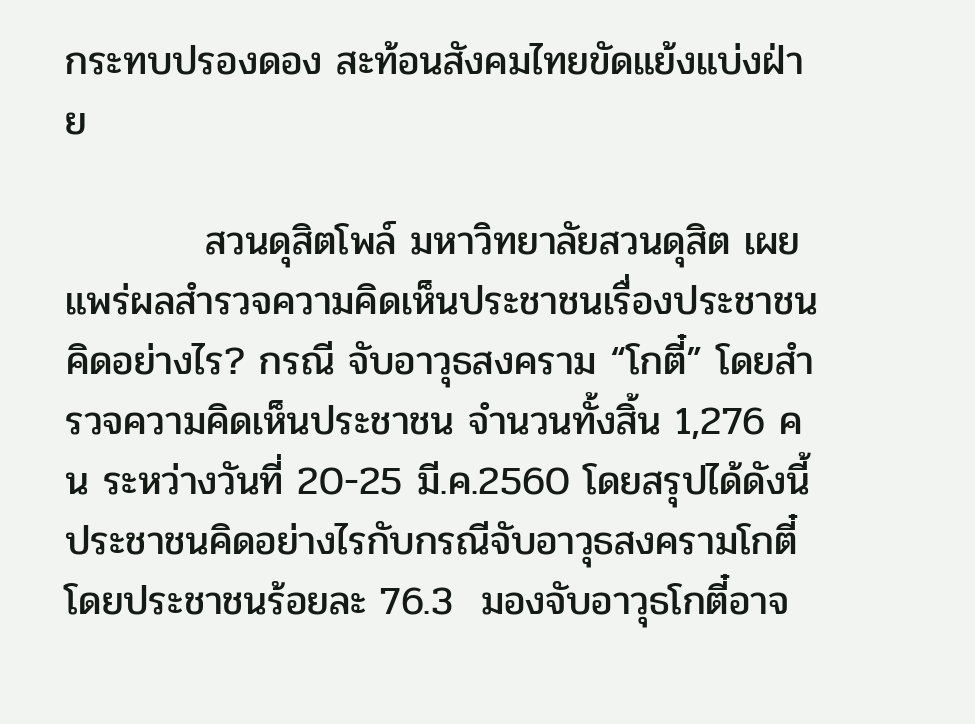กระทบปรองดอง สะท้อนสังคมไทยขัดแย้งแบ่งฝ่าย

          สวนดุสิตโพล์ มหาวิทยาลัยสวนดุสิต เผยแพร่ผลสำรวจความคิดเห็นประชาชนเรื่องประชาชนคิดอย่างไร? กรณี จับอาวุธสงคราม “โกตี๋” โดยสำรวจความคิดเห็นประชาชน จำนวนทั้งสิ้น 1,276 คน ระหว่างวันที่ 20-25 มี.ค.2560 โดยสรุปได้ดังนี้  ประชาชนคิดอย่างไรกับกรณีจับอาวุธสงครามโกตี๋ โดยประชาชนร้อยละ 76.3  มองจับอาวุธโกตี๋อาจ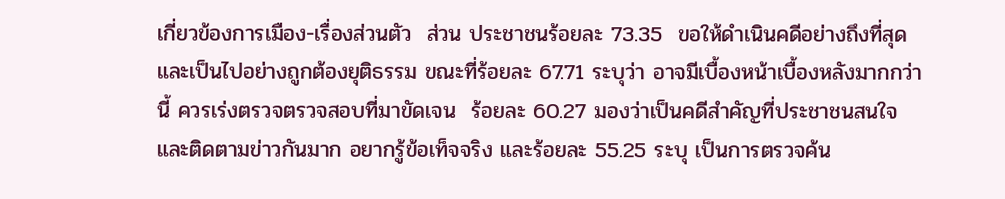เกี่ยวข้องการเมือง-เรื่องส่วนตัว  ส่วน ประชาชนร้อยละ 73.35  ขอให้ดำเนินคดีอย่างถึงที่สุดและเป็นไปอย่างถูกต้องยุติธรรม ขณะที่ร้อยละ 67.71 ระบุว่า อาจมีเบื้องหน้าเบื้องหลังมากกว่านี้ ควรเร่งตรวจตรวจสอบที่มาขัดเจน  ร้อยละ 60.27 มองว่าเป็นคดีสำคัญที่ประชาชนสนใจและติดตามข่าวกันมาก อยากรู้ข้อเท็จจริง และร้อยละ 55.25 ระบุ เป็นการตรวจค้น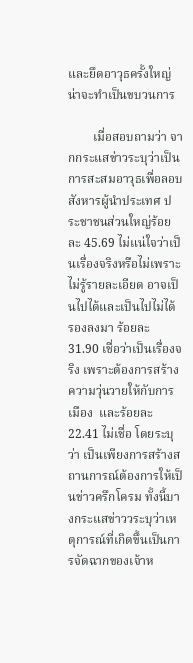และยึดอาวุธครั้งใหญ่ น่าจะทำเป็นขบวนการ

        เมื่อสอบถามว่า จากกระแสข่าวระบุว่าเป็นการสะสมอาวุธเพื่อลอบสังหารผู้นำประเทศ ประชาชนส่วนใหญ่ร้อยละ 45.69 ไม่แน่ใจว่าเป็นเรื่องจริงหรือไม่เพราะไม่รู้รายละเอียด อาจเป็นไปได้และเป็นไปไม่ได้  รองลงมา ร้อยละ 31.90 เชื่อว่าเป็นเรื่องจริง เพราะต้องการสร้างความวุ่นวายให้กับการเมือง  และร้อยละ 22.41 ไม่เชื่อ โดยระบุว่า เป็นเพียงการสร้างสถานการณ์ต้องการให้เป็นข่าวครึกโครม ทั้งนี้บางกระแสข่าววระบุว่าเหตุการณ์ที่เกิดขึ้นเป็นการจัดฉากของเจ้าห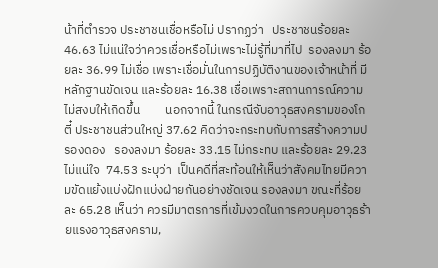น้าที่ตำรวจ ประชาชนเชื่อหรือไม่ ปรากฏว่า   ประชาชนร้อยละ 46.63 ไม่แน่ใจว่าควรเชื่อหรือไม่เพราะไม่รู้ที่มาที่ไป  รองลงมา ร้อยละ 36.99 ไม่เชื่อ เพราะเชื่อมั่นในการปฏิบัติงานของเจ้าหน้าที่ มีหลักฐานขัดเจน และร้อยละ 16.38 เชื่อเพราะสถานการณ์ความไม่สงบให้เกิดขึ้น         นอกจากนี้ ในกรณีจับอาวุธสงครามของโกตี๋ ประชาชนส่วนใหญ่ 37.62 คิดว่าจะกระทบกับการสร้างความปรองดอง   รองลงมา ร้อยละ 33.15 ไม่กระทบ และร้อยละ 29.23 ไม่แน่ใจ  74.53 ระบุว่า  เป็นคดีที่สะท้อนให้เห็นว่าสังคมไทยมีความขัดแย้งแบ่งฝักแบ่งฝ่ายกันอย่างชัดเจน รองลงมา ขณะที่ร้อยละ 65.28 เห็นว่า ควรมีมาตรการที่เข้มงวดในการควบคุมอาวุธร้ายแรงอาวุธสงคราม,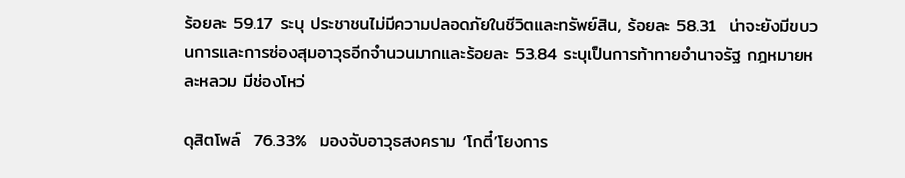ร้อยละ 59.17 ระบุ ประชาชนไม่มีความปลอดภัยในชีวิตและทรัพย์สิน, ร้อยละ 58.31  น่าจะยังมีขบวนการและการซ่องสุมอาวุธอีกจำนวนมากและร้อยละ 53.84 ระบุเป็นการท้าทายอำนาจรัฐ กฎหมายหละหลวม มีช่องโหว่

ดุสิตโพล์  76.33%  มองจับอาวุธสงคราม ‘โกตี๋’โยงการ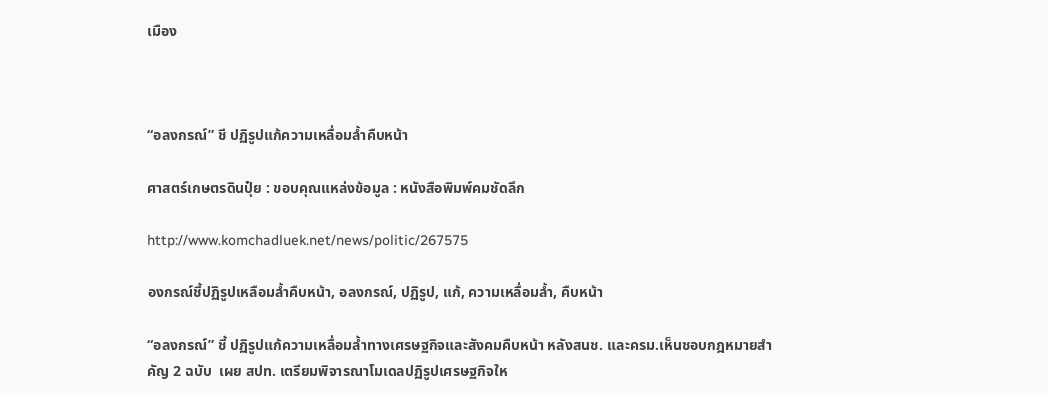เมือง



“อลงกรณ์” ชี ปฏิรูปแก้ความเหลื่อมล้ำคืบหน้า

ศาสตร์เกษตรดินปุ๋ย : ขอบคุณแหล่งข้อมูล : หนังสือพิมพ์คมชัดลึก

http://www.komchadluek.net/news/politic/267575

องกรณ์ชี้ปฏิรูปเหลือมล้ำคืบหน้า, อลงกรณ์, ปฏิรูป, แก้, ความเหลื่อมล้ำ, คืบหน้า

“อลงกรณ์” ชี้ ปฏิรูปแก้ความเหลื่อมล้ำทางเศรษฐกิจและสังคมคืบหน้า หลังสนช. และครม.เห็นชอบกฎหมายสำคัญ 2 ฉบับ  เผย สปท. เตรียมพิจารณาโมเดลปฏิรูปเศรษฐกิจให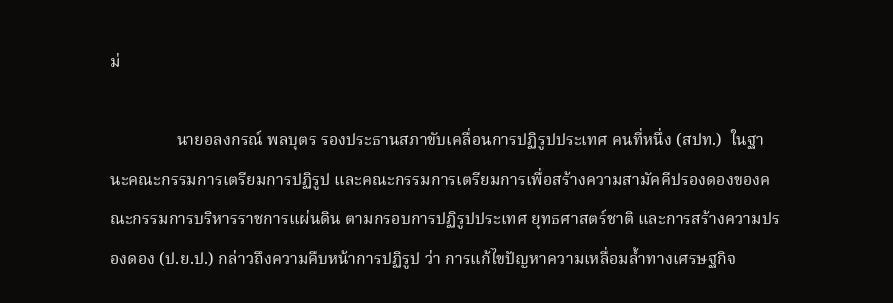ม่

                นายอลงกรณ์ พลบุตร รองประธานสภาขับเคลื่อนการปฏิรูปประเทศ คนที่หนึ่ง (สปท.)  ในฐานะคณะกรรมการเตรียมการปฏิรูป และคณะกรรมการเตรียมการเพื่อสร้างความสามัคคีปรองดองของคณะกรรมการบริหารราชการแผ่นดิน ตามกรอบการปฏิรูปประเทศ ยุทธศาสตร์ชาติ และการสร้างความปรองดอง (ป.ย.ป.) กล่าวถึงความคืบหน้าการปฏิรูป ว่า การแก้ไขปัญหาความเหลื่อมล้ำทางเศรษฐกิจ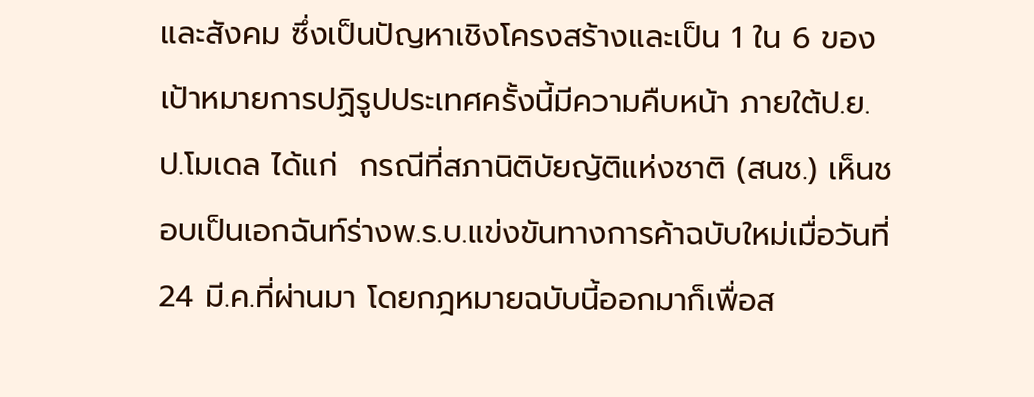และสังคม ซึ่งเป็นปัญหาเชิงโครงสร้างและเป็น 1 ใน 6 ของเป้าหมายการปฏิรูปประเทศครั้งนี้มีความคืบหน้า ภายใต้ป.ย.ป.โมเดล ได้แก่  กรณีที่สภานิติบัยญัติแห่งชาติ (สนช.) เห็นชอบเป็นเอกฉันท์ร่างพ.ร.บ.แข่งขันทางการค้าฉบับใหม่เมื่อวันที่ 24 มี.ค.ที่ผ่านมา โดยกฎหมายฉบับนี้ออกมาก็เพื่อส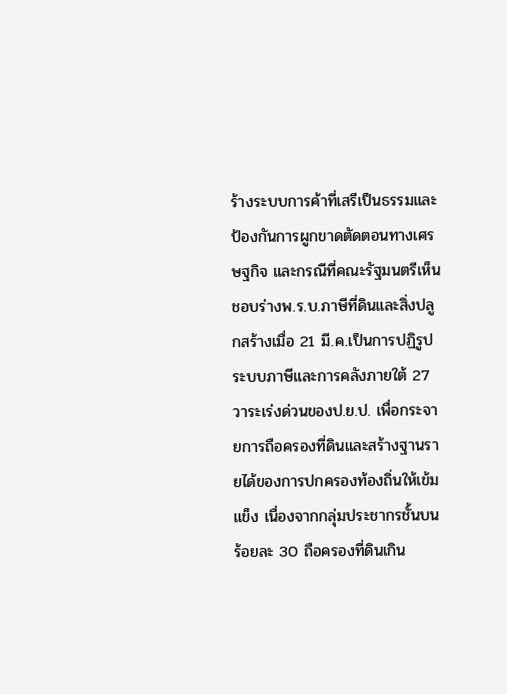ร้างระบบการค้าที่เสรีเป็นธรรมและป้องกันการผูกขาดตัดตอนทางเศรษฐกิจ และกรณีที่คณะรัฐมนตรีเห็นชอบร่างพ.ร.บ.ภาษีที่ดินและสิ่งปลูกสร้างเมื่อ 21 มี.ค.เป็นการปฏิรูประบบภาษีและการคลังภายใต้ 27 วาระเร่งด่วนของป.ย.ป. เพื่อกระจายการถือครองที่ดินและสร้างฐานรายได้ของการปกครองท้องถิ่นให้เข้มแข็ง เนื่องจากกลุ่มประชากรชั้นบนร้อยละ 30 ถือครองที่ดินเกิน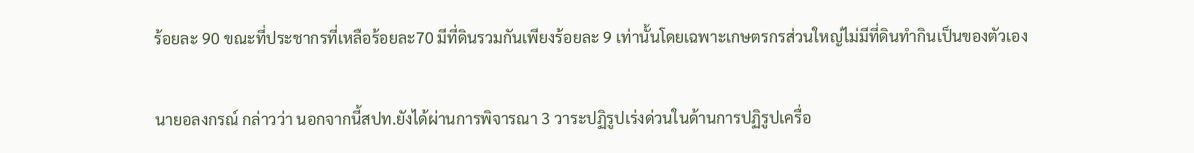ร้อยละ 90 ขณะที่ประชากรที่เหลือร้อยละ70 มีที่ดินรวมกันเพียงร้อยละ 9 เท่านั้นโดยเฉพาะเกษตรกรส่วนใหญ่ไม่มีที่ดินทำกินเป็นของตัวเอง

นายอลงกรณ์ กล่าวว่า นอกจากนี้สปท.ยังได้ผ่านการพิจารณา 3 วาระปฏิรูปเร่งด่วนในด้านการปฏิรูปเครื่อ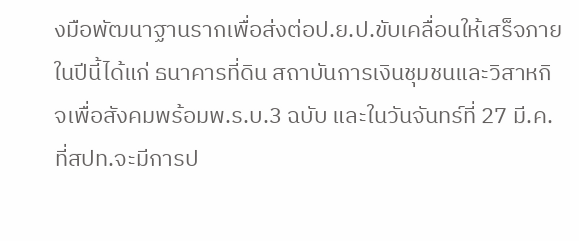งมือพัฒนาฐานรากเพื่อส่งต่อป.ย.ป.ขับเคลื่อนให้เสร็จภายในปีนี้ได้แก่ ธนาคารที่ดิน สถาบันการเงินชุมชนและวิสาหกิจเพื่อสังคมพร้อมพ.ร.บ.3 ฉบับ และในวันจันทร์ที่ 27 มี.ค.ที่สปท.จะมีการป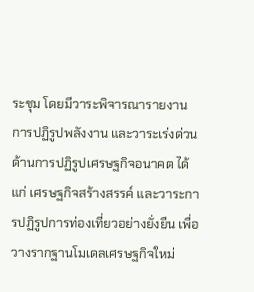ระชุม โดยมีวาระพิจารณารายงานการปฏิรูปพลังงาน และวาระเร่งด่วนด้านการปฏิรูปเศรษฐกิจอนาคต ได้แก่ เศรษฐกิจสร้างสรรค์ และวาระการปฏิรูปการท่องเที่ยวอย่างยั่งยืน เพื่อวางรากฐานโมเดลเศรษฐกิจใหม่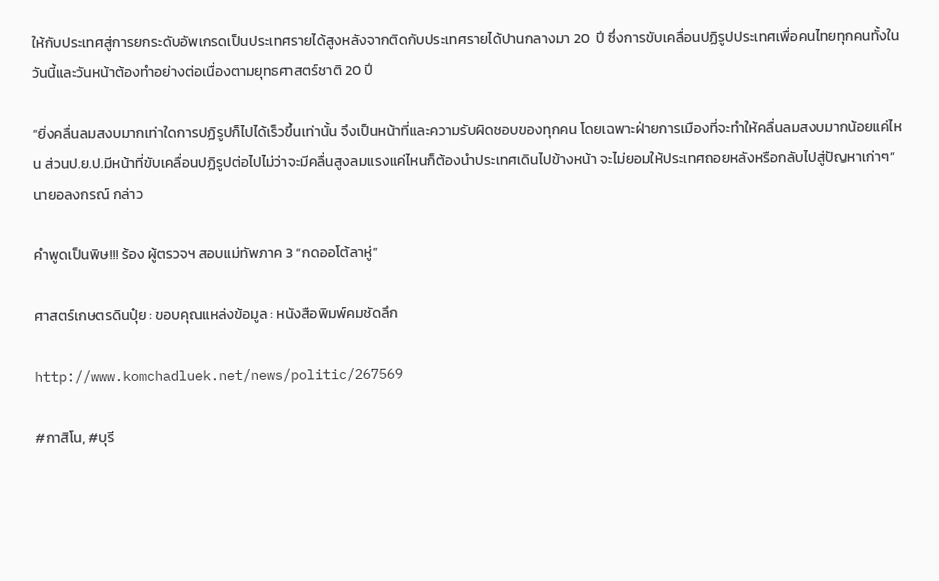ให้กับประเทศสู่การยกระดับอัพเกรดเป็นประเทศรายได้สูงหลังจากติดกับประเทศรายได้ปานกลางมา 20  ปี ซึ่งการขับเคลื่อนปฏิรูปประเทศเพื่อคนไทยทุกคนทั้งในวันนี้และวันหน้าต้องทำอย่างต่อเนื่องตามยุทธศาสตร์ชาติ 20 ปี

“ยิ่งคลื่นลมสงบมากเท่าใดการปฏิรูปก็ไปได้เร็วขึ้นเท่านั้น จึงเป็นหน้าที่และความรับผิดชอบของทุกคน โดยเฉพาะฝ่ายการเมืองที่จะทำให้คลื่นลมสงบมากน้อยแค่ไหน ส่วนป.ย.ป.มีหน้าที่ขับเคลื่อนปฏิรูปต่อไปไม่ว่าจะมีคลื่นสูงลมแรงแค่ไหนก็ต้องนำประเทศเดินไปข้างหน้า จะไม่ยอมให้ประเทศถอยหลังหรือกลับไปสู่ปัญหาเก่าๆ” นายอลงกรณ์ กล่าว

คำพูดเป็นพิษ!!! ร้อง ผู้ตรวจฯ สอบแม่ทัพภาค 3 “กดออโต้ลาหู่”

ศาสตร์เกษตรดินปุ๋ย : ขอบคุณแหล่งข้อมูล : หนังสือพิมพ์คมชัดลึก

http://www.komchadluek.net/news/politic/267569

#กาสิโน, #บุรี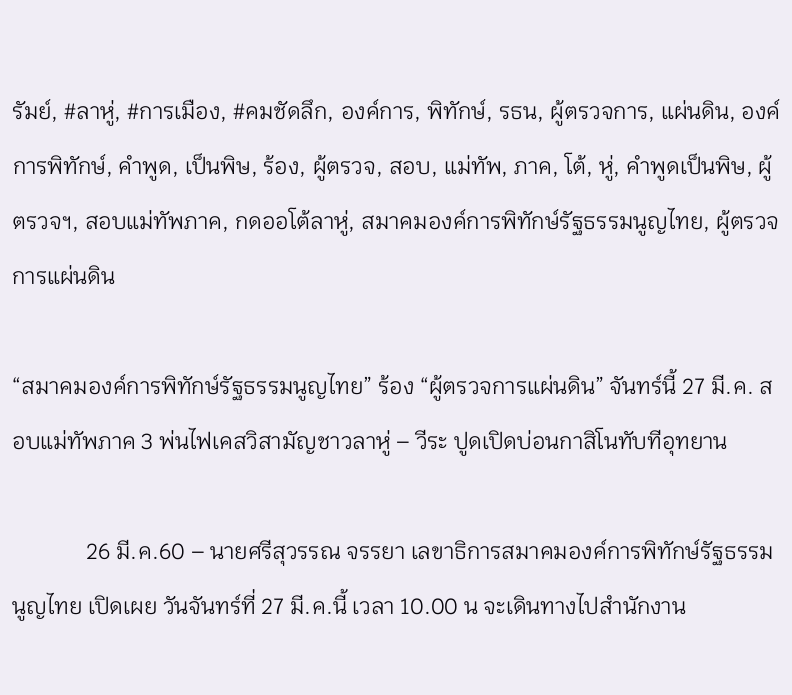รัมย์, #ลาหู่, #การเมือง, #คมชัดลึก, องค์การ, พิทักษ์, รธน, ผู้ตรวจการ, แผ่นดิน, องค์การพิทักษ์, คำพูด, เป็นพิษ, ร้อง, ผู้ตรวจ, สอบ, แม่ทัพ, ภาค, โต้, หู่, คำพูดเป็นพิษ, ผู้ตรวจฯ, สอบแม่ทัพภาค, กดออโต้ลาหู่, สมาคมองค์การพิทักษ์รัฐธรรมนูญไทย, ผู้ตรวจการแผ่นดิน

“สมาคมองค์การพิทักษ์รัฐธรรมนูญไทย” ร้อง “ผู้ตรวจการแผ่นดิน” จันทร์นี้ 27 มี.ค. สอบแม่ทัพภาค 3 พ่นไฟเคสวิสามัญชาวลาหู่ – วีระ ปูดเปิดบ่อนกาสิโนทับทีอุทยาน

             26 มี.ค.60 – นายศรีสุวรรณ จรรยา เลขาธิการสมาคมองค์การพิทักษ์รัฐธรรมนูญไทย เปิดเผย วันจันทร์ที่ 27 มี.ค.นี้ เวลา 10.00 น จะเดินทางไปสำนักงาน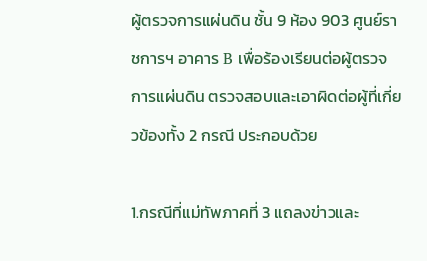ผู้ตรวจการแผ่นดิน ชั้น 9 ห้อง 903 ศูนย์ราชการฯ อาคาร B เพื่อร้องเรียนต่อผู้ตรวจการแผ่นดิน ตรวจสอบและเอาผิดต่อผู้ที่เกี่ยวข้องทั้ง 2 กรณี ประกอบด้วย

1.กรณีที่แม่ทัพภาคที่ 3 แถลงข่าวและ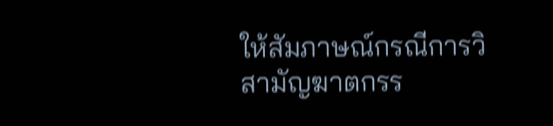ให้สัมภาษณ์กรณีการวิสามัญฆาตกรร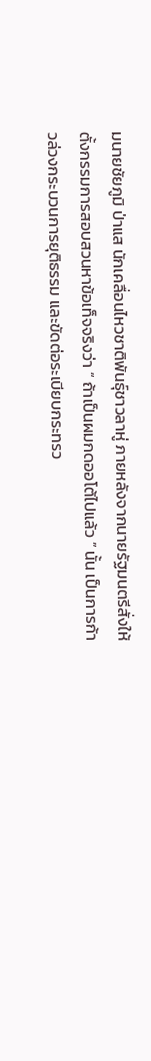มนายชัยภูมิ ป่าแส นักเคลื่อนไหวชาติพันธุ์ชาวลาหู่ ภายหลังจากนายรัฐมนตรีสั่งให้ตั้งกรรมการสอบสวนหาข้อเท็จจริงว่า “ ถ้าเป็นผมกดออโต้ไปแล้ว ” นั้น เป็นการก้าวล่วงกระบวนการยุติธรรม และขัดต่อระเบียบกระทรว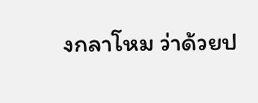งกลาโหม ว่าด้วยป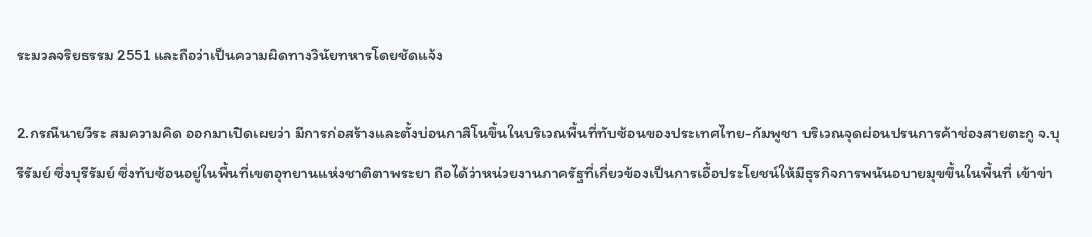ระมวลจริยธรรม 2551 และถือว่าเป็นความผิดทางวินัยทหารโดยชัดแจ้ง

2.กรณีนายวีระ สมความคิด ออกมาเปิดเผยว่า มีการก่อสร้างและตั้งบ่อนกาสิโนขึ้นในบริเวณพื้นที่ทับซ้อนของประเทศไทย-กัมพูชา บริเวณจุดผ่อนปรนการค้าช่องสายตะกู จ.บุรีรัมย์ ซึ่งบุรีรัมย์ ซึ่งทับซ้อนอยู่ในพื้นที่เขตอุทยานแห่งชาติตาพระยา ถือได้ว่าหน่วยงานภาครัฐที่เกี่ยวข้องเป็นการเอื้อประโยชน์ให้มีธุรกิจการพนันอบายมุขขึ้นในพื้นที่ เข้าข่า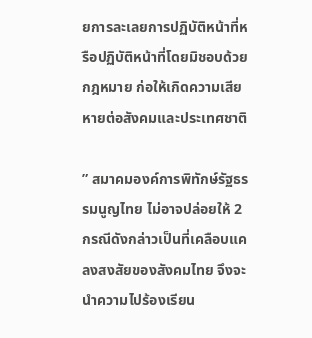ยการละเลยการปฏิบัติหน้าที่หรือปฏิบัติหน้าที่โดยมิชอบด้วยกฎหมาย ก่อให้เกิดความเสียหายต่อสังคมและประเทศชาติ

” สมาคมองค์การพิทักษ์รัฐธรรมนูญไทย ไม่อาจปล่อยให้ 2 กรณีดังกล่าวเป็นที่เคลือบแคลงสงสัยของสังคมไทย จึงจะนำความไปร้องเรียน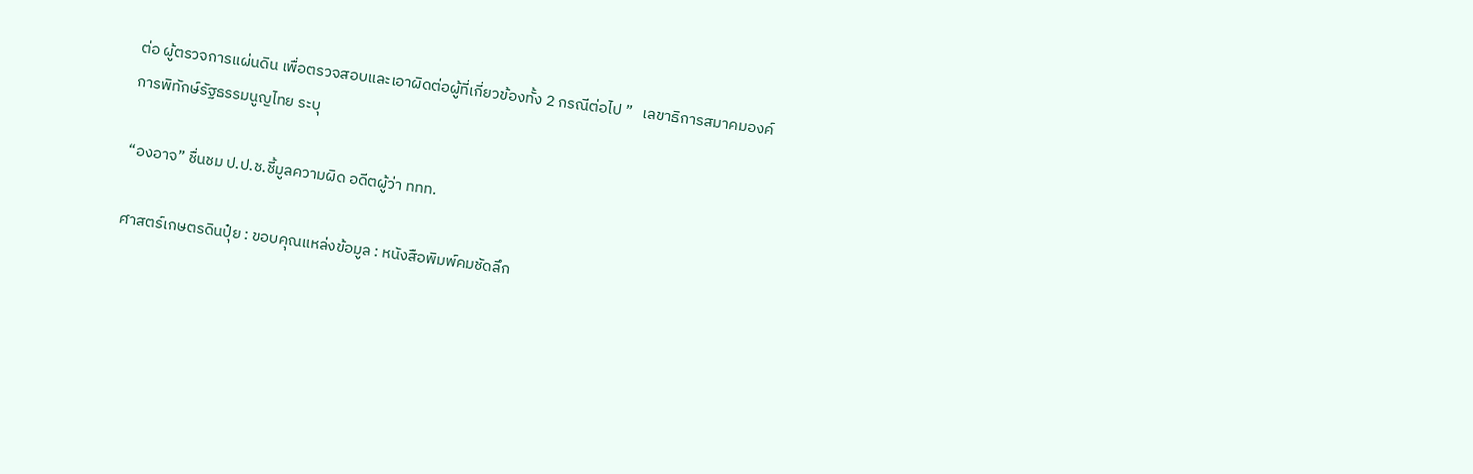ต่อ ผู้ตรวจการแผ่นดิน เพื่อตรวจสอบและเอาผิดต่อผู้ที่เกี่ยวข้องทั้ง 2 กรณีต่อไป ”   เลขาธิการสมาคมองค์การพิทักษ์รัฐธรรมนูญไทย ระบุ

“องอาจ” ชื่นชม ป.ป.ช.ชี้มูลความผิด อดีตผู้ว่า ททท.

ศาสตร์เกษตรดินปุ๋ย : ขอบคุณแหล่งข้อมูล : หนังสือพิมพ์คมชัดลึก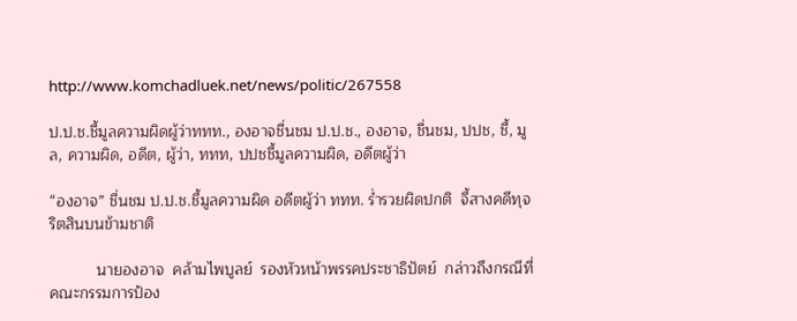http://www.komchadluek.net/news/politic/267558

ป.ป.ช.ชี้มูลความผิดผู้ว่าททท., องอาจชื่นชม ป.ป.ช., องอาจ, ชื่นชม, ปปช, ชี้, มูล, ความผิด, อดีต, ผู้ว่า, ททท, ปปชชี้มูลความผิด, อดีตผู้ว่า

“องอาจ” ชื่นชม ป.ป.ช.ชี้มูลความผิด อดีตผู้ว่า ททท. ร่ำรวยผิดปกติ  จี้สางคดีทุจริตสินบนข้ามชาติ

           นายองอาจ  คล้ามไพบูลย์  รองหัวหน้าพรรคประชาธิปัตย์  กล่าวถึงกรณีที่คณะกรรมการป้อง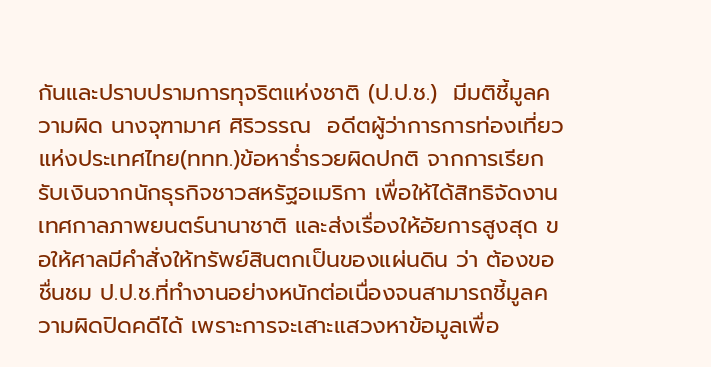กันและปราบปรามการทุจริตแห่งชาติ (ป.ป.ช.)  มีมติชี้มูลความผิด นางจุฑามาศ ศิริวรรณ  อดีตผู้ว่าการการท่องเที่ยวแห่งประเทศไทย(ททท.)ข้อหาร่ำรวยผิดปกติ จากการเรียกรับเงินจากนักธุรกิจชาวสหรัฐอเมริกา เพื่อให้ได้สิทธิจัดงานเทศกาลภาพยนตร์นานาชาติ และส่งเรื่องให้อัยการสูงสุด ขอให้ศาลมีคำสั่งให้ทรัพย์สินตกเป็นของแผ่นดิน ว่า ต้องขอชื่นชม ป.ป.ช.ที่ทำงานอย่างหนักต่อเนื่องจนสามารถชี้มูลความผิดปิดคดีได้ เพราะการจะเสาะแสวงหาข้อมูลเพื่อ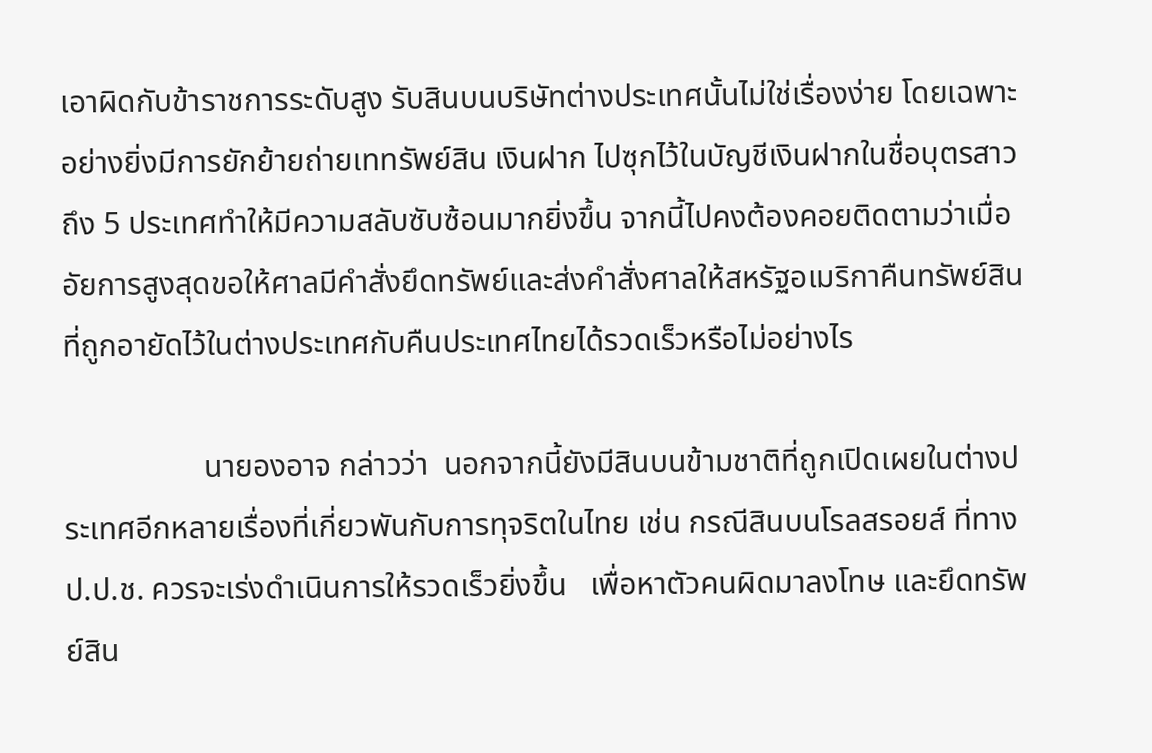เอาผิดกับข้าราชการระดับสูง รับสินบนบริษัทต่างประเทศนั้นไม่ใช่เรื่องง่าย โดยเฉพาะอย่างยิ่งมีการยักย้ายถ่ายเททรัพย์สิน เงินฝาก ไปซุกไว้ในบัญชีเงินฝากในชื่อบุตรสาวถึง 5 ประเทศทำให้มีความสลับซับซ้อนมากยิ่งขึ้น จากนี้ไปคงต้องคอยติดตามว่าเมื่ออัยการสูงสุดขอให้ศาลมีคำสั่งยึดทรัพย์และส่งคำสั่งศาลให้สหรัฐอเมริกาคืนทรัพย์สินที่ถูกอายัดไว้ในต่างประเทศกับคืนประเทศไทยได้รวดเร็วหรือไม่อย่างไร

                  นายองอาจ กล่าวว่า  นอกจากนี้ยังมีสินบนข้ามชาติที่ถูกเปิดเผยในต่างประเทศอีกหลายเรื่องที่เกี่ยวพันกับการทุจริตในไทย เช่น กรณีสินบนโรลสรอยส์ ที่ทาง ป.ป.ช. ควรจะเร่งดำเนินการให้รวดเร็วยิ่งขึ้น   เพื่อหาตัวคนผิดมาลงโทษ และยึดทรัพย์สิน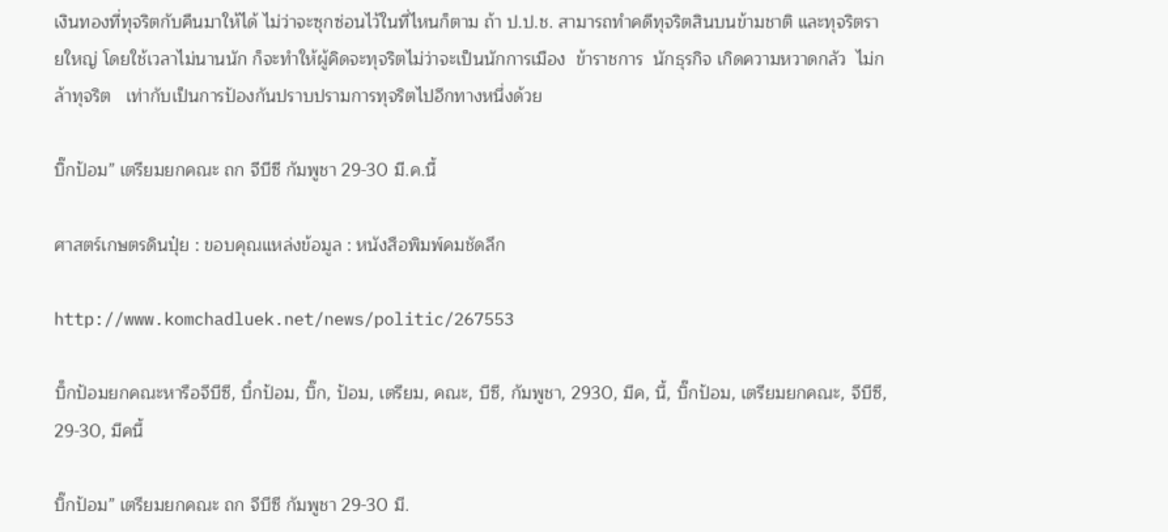เงินทองที่ทุจริตกับคืนมาให้ได้ ไม่ว่าจะซุกซ่อนไว้ในที่ไหนก็ตาม ถ้า ป.ป.ช. สามารถทำคดีทุจริตสินบนข้ามชาติ และทุจริตรายใหญ่ โดยใช้เวลาไม่นานนัก ก็จะทำให้ผู้คิดจะทุจริตไม่ว่าจะเป็นนักการเมือง  ข้าราชการ  นักธุรกิจ เกิดความหวาดกลัว  ไม่กล้าทุจริต   เท่ากับเป็นการป้องกันปราบปรามการทุจริตไปอีกทางหนึ่งด้วย

บิ๊กป้อม” เตรียมยกคณะ ถก จีบีซี กัมพูชา 29-30 มี.ค.นี้

ศาสตร์เกษตรดินปุ๋ย : ขอบคุณแหล่งข้อมูล : หนังสือพิมพ์คมชัดลึก

http://www.komchadluek.net/news/politic/267553

บิ็กป้อมยกคณะหารือจีบีซี, บิํกป้อม, บิ๊ก, ป้อม, เตรียม, คณะ, บีซี, กัมพูชา, 2930, มีค, นี้, บิ๊กป้อม, เตรียมยกคณะ, จีบีซี, 29-30, มีคนี้

บิ๊กป้อม” เตรียมยกคณะ ถก จีบีซี กัมพูชา 29-30 มี.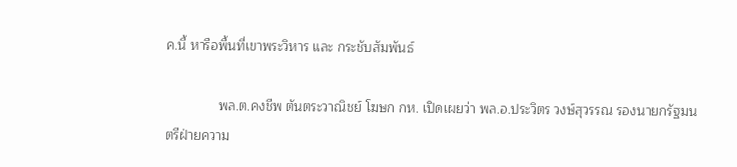ค.นี้ หารือพื้นที่เขาพระวิหาร และ กระชับสัมพันธ์

              พล.ต.คงชีพ ตันตระวาณิชย์ โฆษก กห. เปิดเผยว่า พล.อ.ประวิตร วงษ์สุวรรณ รองนายกรัฐมนตรีฝ่ายความ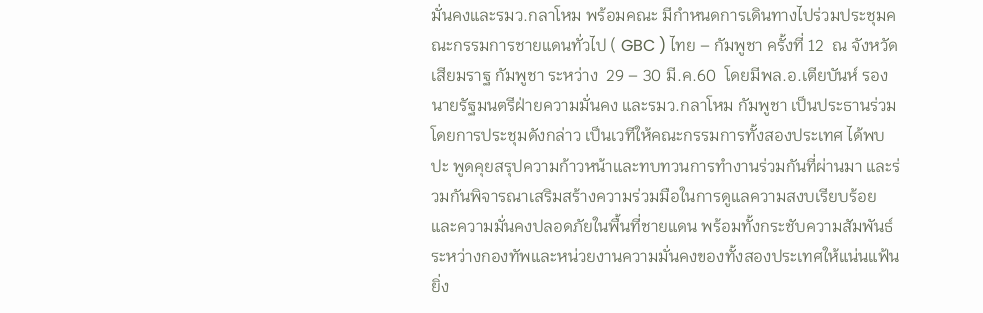มั่นคงและรมว.กลาโหม พร้อมคณะ มีกำหนดการเดินทางไปร่วมประชุมคณะกรรมการชายแดนทั่วไป ( GBC ) ไทย – กัมพูชา ครั้งที่ 12  ณ จังหวัดเสียมราฐ กัมพูชา ระหว่าง  29 – 30 มี.ค.60  โดยมีพล.อ.เตียบันห์ รองนายรัฐมนตรีฝ่ายความมั่นคง และรมว.กลาโหม กัมพูชา เป็นประธานร่วม โดยการประชุมดังกล่าว เป็นเวทีให้คณะกรรมการทั้งสองประเทศ ได้พบปะ พูดคุยสรุปความก้าวหน้าและทบทวนการทำงานร่วมกันที่ผ่านมา และร่วมกันพิจารณาเสริมสร้างความร่วมมือในการดูแลความสงบเรียบร้อยและความมั่นคงปลอดภัยในพื้นที่ชายแดน พร้อมทั้งกระชับความสัมพันธ์ระหว่างกองทัพและหน่วยงานความมั่นคงของทั้งสองประเทศให้แน่นแฟ้นยิ่ง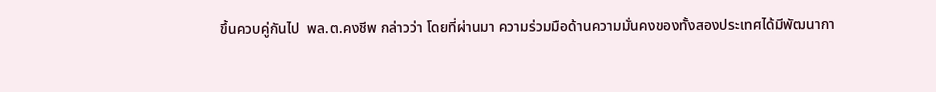ขึ้นควบคู่กันไป  พล.ต.คงชีพ กล่าวว่า โดยที่ผ่านมา ความร่วมมือด้านความมั่นคงของทั้งสองประเทศได้มีพัฒนากา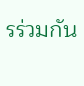รร่วมกัน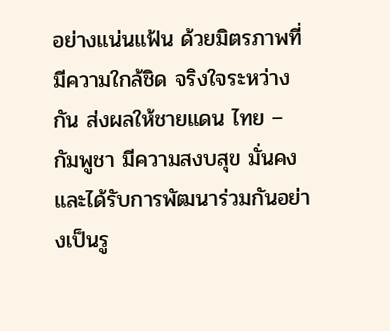อย่างแน่นแฟ้น ด้วยมิตรภาพที่มีความใกล้ชิด จริงใจระหว่างกัน ส่งผลให้ชายแดน ไทย – กัมพูชา มีความสงบสุข มั่นคงและได้รับการพัฒนาร่วมกันอย่างเป็นรู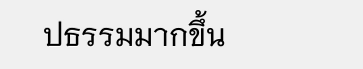ปธรรมมากขึ้น